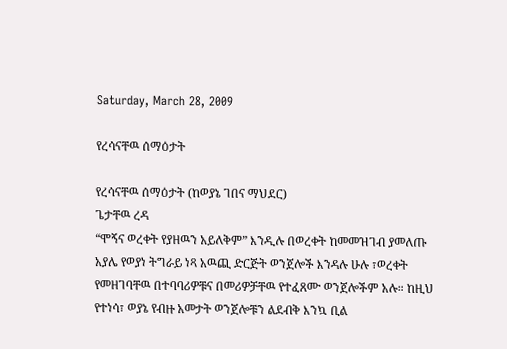Saturday, March 28, 2009

የረሳናቸዉ ሰማዕታት

የረሳናቸዉ ሰማዕታት (ከወያኔ ገበና ማህደር)
ጌታቸዉ ረዳ
“ሞኝና ወረቀት የያዘዉን አይለቅም” እንዲሉ በወረቀት ከመመዝገብ ያመለጡ አያሌ የወያነ ትግራይ ነጻ አዉጪ ድርጅት ወንጀሎች እንዳሉ ሁሉ ፣ወረቀት የመዘገባቸዉ በተባባሪዎቹና በመሪዎቻቸዉ የተፈጸሙ ወንጀሎችም አሉ። ከዚህ የተነሳ፣ ወያኔ የብዙ አመታት ወንጀሎቹን ልደብቅ እንኳ ቢል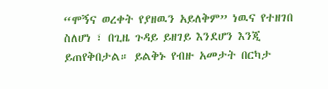“ሞኝና ወረቀት የያዘዉን አይለቅም” ነዉና የተዘገበ ስለሆነ ፣ በጊዜ ጉዳይ ይዘገይ እንደሆን እንጂ ይጠየቅበታል። ይልቅኑ የብዙ አመታት በርካታ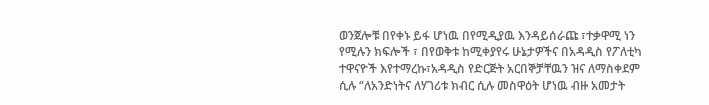ወንጀሎቹ በየቀኑ ይፋ ሆነዉ በየሚዲያዉ እንዳይሰራጩ ፣ተቃዋሚ ነን የሚሉን ክፍሎች ፣ በየወቅቱ ከሚቀያየሩ ሁኔታዎችና በአዳዲስ የፖለቲካ ተዋናዮች እየተማረኩ፣አዳዲስ የድርጅት አርበኞቻቸዉን ዝና ለማስቀደም ሲሉ “ለአንድነትና ለሃገሪቱ ክብር ሲሉ መስዋዕት ሆነዉ ብዙ አመታት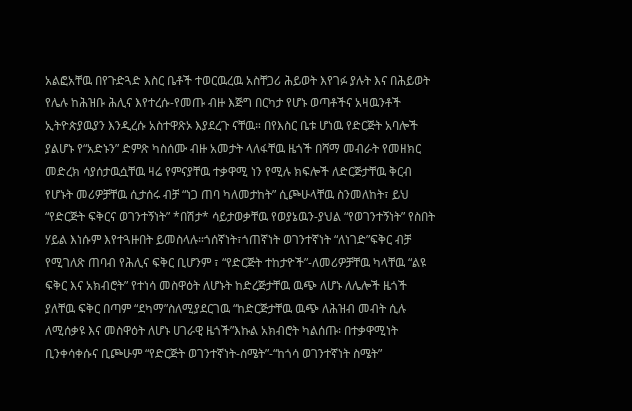አልፎአቸዉ በየጉድጓድ እስር ቤቶች ተወርዉረዉ አስቸጋሪ ሕይወት እየገፉ ያሉት እና በሕይወት የሌሉ ከሕዝቡ ሕሊና እየተረሱ-የመጡ ብዙ እጅግ በርካታ የሆኑ ወጣቶችና አዛዉንቶች ኢትዮጵያዉያን እንዲረሱ አስተዋጽኦ እያደረጉ ናቸዉ። በየእስር ቤቱ ሆነዉ የድርጅት አባሎች ያልሆኑ የ“አድኑን” ድምጽ ካስሰሙ ብዙ አመታት ላለፋቸዉ ዜጎች በሻማ መብራት የመዘክር መድረክ ሳያሰታዉሷቸዉ ዛሬ የምናያቸዉ ተቃዋሚ ነን የሚሉ ክፍሎች ለድርጅታቸዉ ቅርብ የሆኑት መሪዎቻቸዉ ሲታሰሩ ብቻ “ነጋ ጠባ ካለመታከት” ሲጮሁላቸዉ ስንመለከት፣ ይህ “የድርጅት ፍቅርና ወገንተኝነት” *በሽታ* ሳይታወቃቸዉ የወያኔዉን-ያህል “የወገንተኝነት” የስበት ሃይል እነሱም እየተጓዙበት ይመስላሉ።ጎሰኛነት፣ጎጠኛነት ወገንተኛነት “ለነገድ”ፍቅር ብቻ የሚገለጽ ጠባብ የሕሊና ፍቅር ቢሆንም ፣ “የድርጅት ተከታዮች”-ለመሪዎቻቸዉ ካላቸዉ “ልዩ ፍቅር እና አክብሮት” የተነሳ መስዋዕት ለሆኑት ከድረጅታቸዉ ዉጭ ለሆኑ ለሌሎች ዜጎች ያለቸዉ ፍቅር በጣም “ደካማ”ስለሚያደርገዉ “ከድርጅታቸዉ ዉጭ ለሕዝብ መብት ሲሉ ለሚሰቃዩ እና መስዋዕት ለሆኑ ሀገራዊ ዜጎች”እኩል አክብሮት ካልሰጡ፡ በተቃዋሚነት ቢንቀሳቀሱና ቢጮሁም “የድርጅት ወገንተኛነት-ስሜት”-“ከጎሳ ወገንተኛነት ስሜት”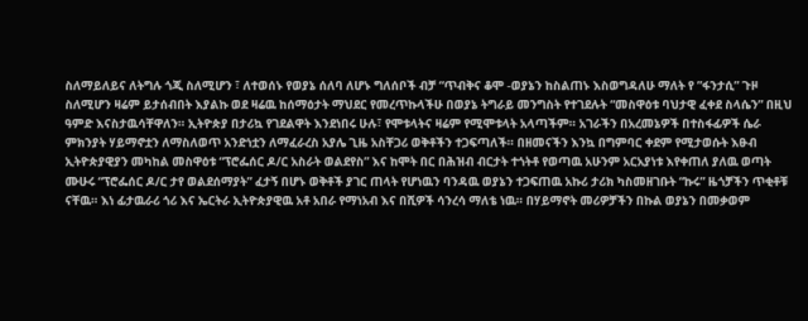ስለማይለይና ለትግሉ ጎጂ ስለሚሆን ፣ ለተወሰኑ የወያኔ ሰለባ ለሆኑ ግለሰቦች ብቻ “ጥብቅና ቆሞ -ወያኔን ከስልጠኑ እስወግዳለሁ ማለት የ ”ፋንታሲ” ጉዞ ስለሚሆን ዛሬም ይታሰብበት እያልኩ ወደ ዛሬዉ ከሰማዕታት ማህደር የመረጥኩላችሁ በወያኔ ትግራይ መንግስት የተገደሉት “መስዋዕቱ ባህታዊ ፈቀደ ስላሴን” በዚህ ዓምድ እናስታዉሳቸዋለን። ኢትዮጵያ በታሪኳ የገደልዋት እንደነበሩ ሁሉ፣ የሞቱላትና ዛሬም የሚሞቱላት አላጣችም። አገራችን በአረመኔዎች በተስፋፊዎች ሴራ ምክንያት ሃይማኖቷን ለማስለወጥ አንድነቷን ለማፈራረስ አያሌ ጊዜ አስቸጋሪ ወቅቶችን ተጋፍጣለች። በዘመናችን እንኳ በግምባር ቀደም የሚታወሱት እፁብ ኢትዮጵያዊያን መካከል መስዋዕቱ “ፕሮፌሰር ዶ/ር አስራት ወልደየስ” እና ከሞት በር በሕዝብ ብርታት ተጎትቶ የወጣዉ አሁንም አርአያነቱ እየቀጠለ ያለዉ ወጣት ሙሁሩ “ፕሮፌሰር ዶ/ር ታየ ወልደሰማያት” ፈታኝ በሆኑ ወቅቶች ያገር ጠላት የሆነዉን ባንዳዉ ወያኔን ተጋፍጠዉ አኩሪ ታሪክ ካስመዘገቡት “ኩሩ” ዜጎቻችን ጥቂቶቹ ናቸዉ። እነ ፊታዉራሪ ጎሪ እና ኤርትራ ኢትዮጵያዊዉ አቶ አበራ የማነአብ እና በሺዎች ሳንረሳ ማለቴ ነዉ። በሃይማኖት መሪዎቻችን በኩል ወያኔን በመቃወም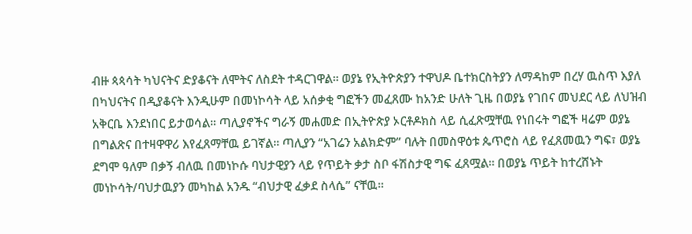ብዙ ጳጳሳት ካህናትና ድያቆናት ለሞትና ለስደት ተዳርገዋል። ወያኔ የኢትዮጵያን ተዋህዶ ቤተክርስትያን ለማዳከም በረሃ ዉስጥ እያለ በካህናትና በዲያቆናት እንዲሁም በመነኮሳት ላይ አሰቃቂ ግፎችን መፈጸሙ ከአንድ ሁለት ጊዜ በወያኔ የገበና መህደር ላይ ለህዝብ አቅርቤ እንደነበር ይታወሳል። ጣሊያኖችና ግራኝ መሐመድ በኢትዮጵያ ኦርቶዶክስ ላይ ሲፈጽሟቸዉ የነበሩት ግፎች ዛሬም ወያኔ በግልጽና በተዛዋዋሪ እየፈጸማቸዉ ይገኛል። ጣሊያን “አገሬን አልክድም” ባሉት በመስዋዕቱ ጴጥሮስ ላይ የፈጸመዉን ግፍ፣ ወያኔ ደግሞ ዓለም በቃኝ ብለዉ በመነኮሱ ባህታዊያን ላይ የጥይት ቃታ ስቦ ፋሽስታዊ ግፍ ፈጸሟል። በወያኔ ጥይት ከተረሸኑት መነኮሳት/ባህታዉያን መካከል አንዱ “ብህታዊ ፈቃደ ስላሴ” ናቸዉ።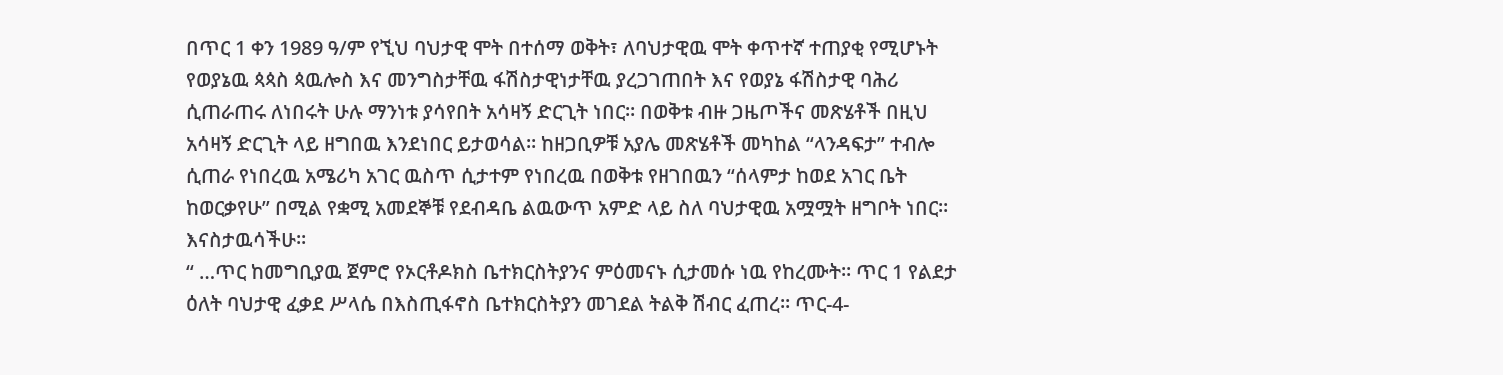በጥር 1 ቀን 1989 ዓ/ም የኚህ ባህታዊ ሞት በተሰማ ወቅት፣ ለባህታዊዉ ሞት ቀጥተኛ ተጠያቂ የሚሆኑት የወያኔዉ ጳጳስ ጳዉሎስ እና መንግስታቸዉ ፋሽስታዊነታቸዉ ያረጋገጠበት እና የወያኔ ፋሽስታዊ ባሕሪ ሲጠራጠሩ ለነበሩት ሁሉ ማንነቱ ያሳየበት አሳዛኝ ድርጊት ነበር። በወቅቱ ብዙ ጋዜጦችና መጽሄቶች በዚህ አሳዛኝ ድርጊት ላይ ዘግበዉ እንደነበር ይታወሳል። ከዘጋቢዎቹ አያሌ መጽሄቶች መካከል “ላንዳፍታ” ተብሎ ሲጠራ የነበረዉ አሜሪካ አገር ዉስጥ ሲታተም የነበረዉ በወቅቱ የዘገበዉን “ሰላምታ ከወደ አገር ቤት ከወርቃየሁ” በሚል የቋሚ አመደኞቹ የደብዳቤ ልዉውጥ አምድ ላይ ስለ ባህታዊዉ አሟሟት ዘግቦት ነበር። እናስታዉሳችሁ።
“ …ጥር ከመግቢያዉ ጀምሮ የኦርቶዶክስ ቤተክርስትያንና ምዕመናኑ ሲታመሱ ነዉ የከረሙት። ጥር 1 የልደታ ዕለት ባህታዊ ፈቃደ ሥላሴ በእስጢፋኖስ ቤተክርስትያን መገደል ትልቅ ሽብር ፈጠረ። ጥር-4-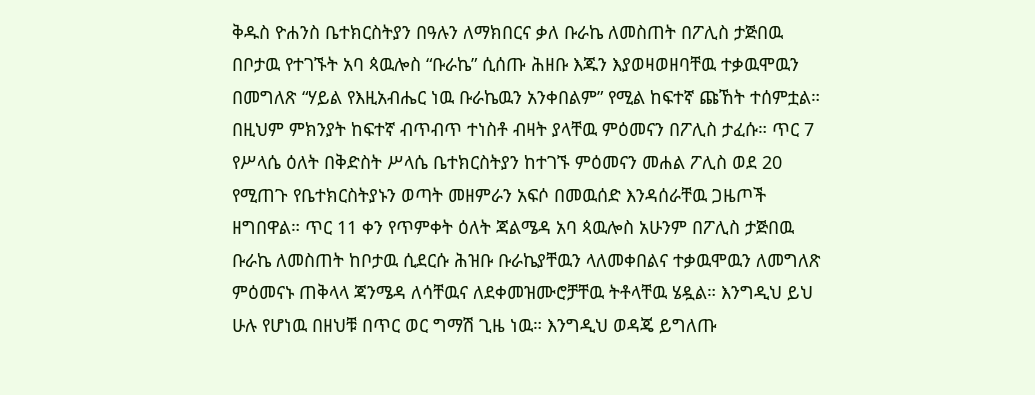ቅዱስ ዮሐንስ ቤተክርስትያን በዓሉን ለማክበርና ቃለ ቡራኬ ለመስጠት በፖሊስ ታጅበዉ በቦታዉ የተገኙት አባ ጳዉሎስ “ቡራኬ” ሲሰጡ ሕዘቡ እጁን እያወዛወዘባቸዉ ተቃዉሞዉን በመግለጽ “ሃይል የእዚአብሔር ነዉ ቡራኬዉን አንቀበልም” የሚል ከፍተኛ ጩኸት ተሰምቷል። በዚህም ምክንያት ከፍተኛ ብጥብጥ ተነስቶ ብዛት ያላቸዉ ምዕመናን በፖሊስ ታፈሱ። ጥር 7 የሥላሴ ዕለት በቅድስት ሥላሴ ቤተክርስትያን ከተገኙ ምዕመናን መሐል ፖሊስ ወደ 20 የሚጠጉ የቤተክርስትያኑን ወጣት መዘምራን አፍሶ በመዉሰድ እንዳሰራቸዉ ጋዜጦች ዘግበዋል። ጥር 11 ቀን የጥምቀት ዕለት ጃልሜዳ አባ ጳዉሎስ አሁንም በፖሊስ ታጅበዉ ቡራኬ ለመስጠት ከቦታዉ ሲደርሱ ሕዝቡ ቡራኬያቸዉን ላለመቀበልና ተቃዉሞዉን ለመግለጽ ምዕመናኑ ጠቅላላ ጃንሜዳ ለሳቸዉና ለደቀመዝሙሮቻቸዉ ትቶላቸዉ ሄዷል። እንግዲህ ይህ ሁሉ የሆነዉ በዘህቹ በጥር ወር ግማሽ ጊዜ ነዉ። እንግዲህ ወዳጄ ይግለጡ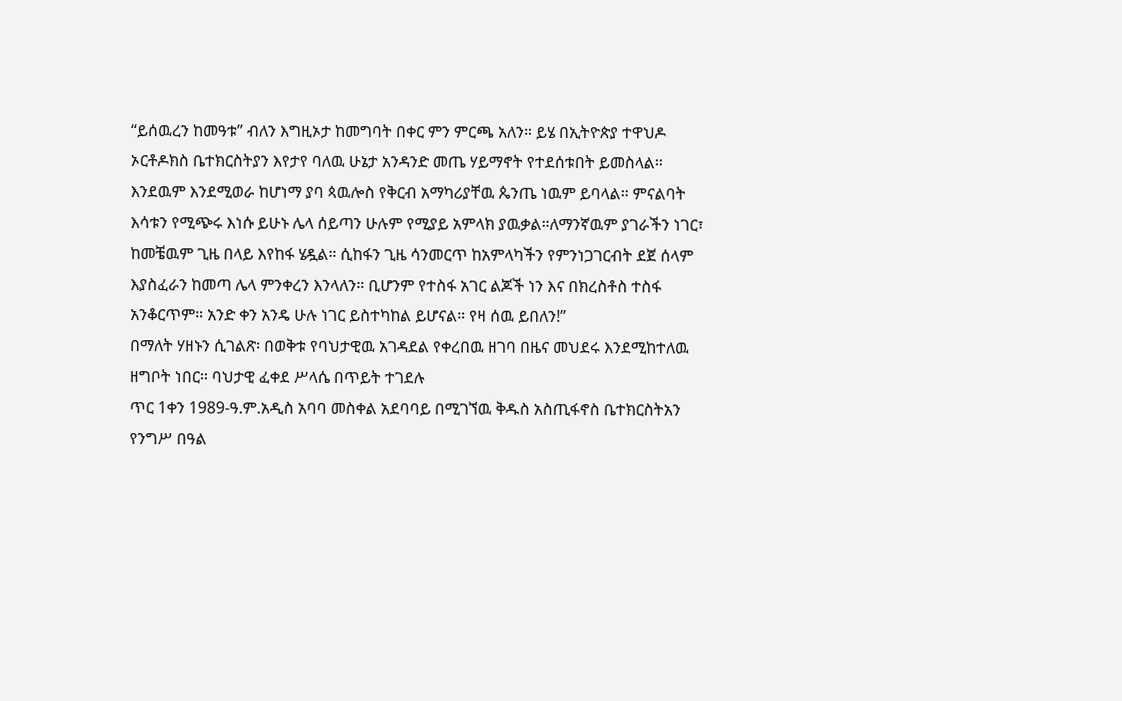“ይሰዉረን ከመዓቱ” ብለን እግዚኦታ ከመግባት በቀር ምን ምርጫ አለን። ይሄ በኢትዮጵያ ተዋህዶ ኦርቶዶክስ ቤተክርስትያን እየታየ ባለዉ ሁኔታ አንዳንድ መጤ ሃይማኖት የተደሰቱበት ይመስላል። እንደዉም እንደሚወራ ከሆነማ ያባ ጳዉሎስ የቅርብ አማካሪያቸዉ ጴንጤ ነዉም ይባላል። ምናልባት እሳቱን የሚጭሩ እነሱ ይሁኑ ሌላ ሰይጣን ሁሉም የሚያይ አምላክ ያዉቃል።ለማንኛዉም ያገራችን ነገር፣ ከመቼዉም ጊዜ በላይ እየከፋ ሄዷል። ሲከፋን ጊዜ ሳንመርጥ ከአምላካችን የምንነጋገርብት ደጀ ሰላም እያስፈራን ከመጣ ሌላ ምንቀረን እንላለን። ቢሆንም የተስፋ አገር ልጆች ነን እና በክረስቶስ ተስፋ አንቆርጥም። አንድ ቀን አንዴ ሁሉ ነገር ይስተካከል ይሆናል። የዛ ሰዉ ይበለን!”
በማለት ሃዘኑን ሲገልጽ፡ በወቅቱ የባህታዊዉ አገዳደል የቀረበዉ ዘገባ በዜና መህደሩ እንደሚከተለዉ ዘግቦት ነበር። ባህታዊ ፈቀደ ሥላሴ በጥይት ተገደሉ
ጥር 1ቀን 1989-ዓ.ም.አዲስ አባባ መስቀል አደባባይ በሚገኘዉ ቅዱስ አስጢፋኖስ ቤተክርስትአን የንግሥ በዓል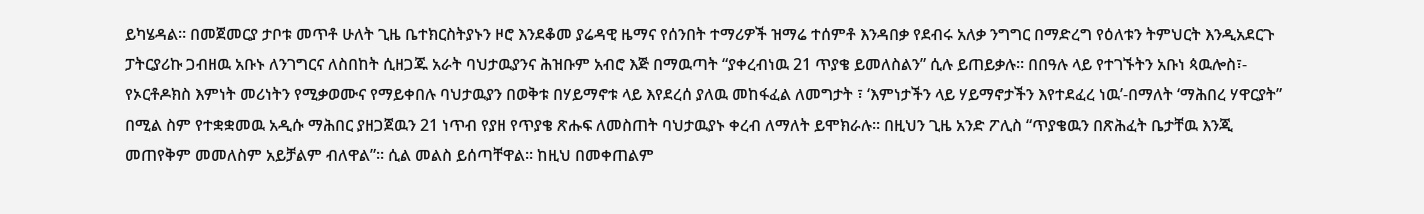ይካሄዳል። በመጀመርያ ታቦቱ መጥቶ ሁለት ጊዜ ቤተክርስትያኑን ዞሮ እንደቆመ ያሬዳዊ ዜማና የሰንበት ተማሪዎች ዝማሬ ተሰምቶ እንዳበቃ የደብሩ አለቃ ንግግር በማድረግ የዕለቱን ትምህርት እንዲአደርጉ ፓትርያሪኩ ጋብዘዉ አቡኑ ለንገግርና ለስበከት ሲዘጋጁ አራት ባህታዉያንና ሕዝቡም አብሮ እጅ በማዉጣት “ያቀረብነዉ 21 ጥያቄ ይመለስልን” ሲሉ ይጠይቃሉ። በበዓሉ ላይ የተገኙትን አቡነ ጳዉሎስ፣- የኦርቶዶክስ እምነት መሪነትን የሚቃወሙና የማይቀበሉ ባህታዉያን በወቅቱ በሃይማኖቱ ላይ እየደረሰ ያለዉ መከፋፈል ለመግታት ፣ ‘እምነታችን ላይ ሃይማኖታችን እየተደፈረ ነዉ’-በማለት ‘ማሕበረ ሃዋርያት” በሚል ስም የተቋቋመዉ አዲሱ ማሕበር ያዘጋጀዉን 21 ነጥብ የያዘ የጥያቄ ጽሑፍ ለመስጠት ባህታዉያኑ ቀረብ ለማለት ይሞክራሉ። በዚህን ጊዜ አንድ ፖሊስ “ጥያቄዉን በጽሕፈት ቤታቸዉ እንጂ መጠየቅም መመለስም አይቻልም ብለዋል”። ሲል መልስ ይሰጣቸዋል። ከዚህ በመቀጠልም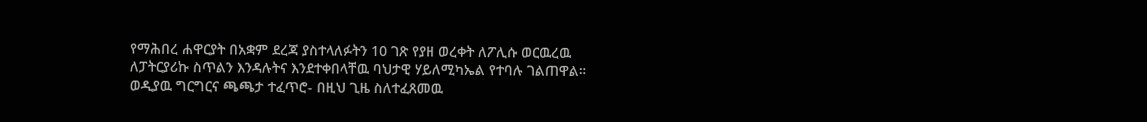የማሕበረ ሐዋርያት በአቋም ደረጃ ያስተላለፉትን 10 ገጽ የያዘ ወረቀት ለፖሊሱ ወርዉረዉ ለፓትርያሪኩ ስጥልን እንዳሉትና እንደተቀበላቸዉ ባህታዊ ሃይለሚካኤል የተባሉ ገልጠዋል። ወዲያዉ ግርግርና ጫጫታ ተፈጥሮ- በዚህ ጊዜ ስለተፈጸመዉ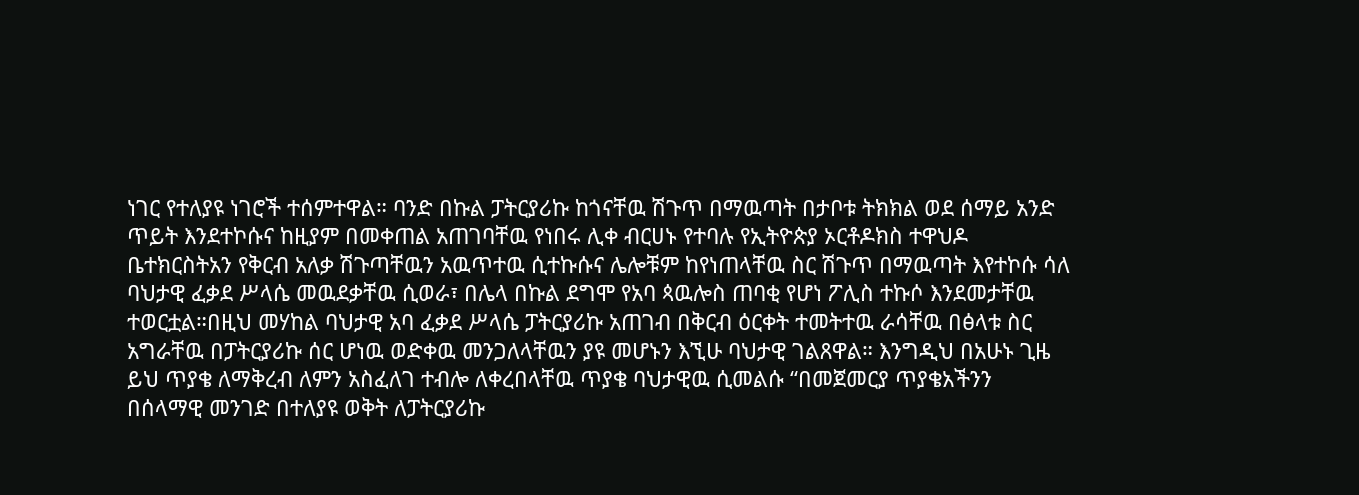ነገር የተለያዩ ነገሮች ተሰምተዋል። ባንድ በኩል ፓትርያሪኩ ከጎናቸዉ ሽጉጥ በማዉጣት በታቦቱ ትክክል ወደ ሰማይ አንድ ጥይት እንደተኮሱና ከዚያም በመቀጠል አጠገባቸዉ የነበሩ ሊቀ ብርሀኑ የተባሉ የኢትዮጵያ ኦርቶዶክስ ተዋህዶ ቤተክርስትአን የቅርብ አለቃ ሽጉጣቸዉን አዉጥተዉ ሲተኩሱና ሌሎቹም ከየነጠላቸዉ ስር ሽጉጥ በማዉጣት እየተኮሱ ሳለ ባህታዊ ፈቃደ ሥላሴ መዉደቃቸዉ ሲወራ፣ በሌላ በኩል ደግሞ የአባ ጳዉሎስ ጠባቂ የሆነ ፖሊስ ተኩሶ እንደመታቸዉ ተወርቷል።በዚህ መሃከል ባህታዊ አባ ፈቃደ ሥላሴ ፓትርያሪኩ አጠገብ በቅርብ ዕርቀት ተመትተዉ ራሳቸዉ በፅላቱ ስር አግራቸዉ በፓትርያሪኩ ሰር ሆነዉ ወድቀዉ መንጋለላቸዉን ያዩ መሆኑን እኚሁ ባህታዊ ገልጸዋል። እንግዲህ በአሁኑ ጊዜ ይህ ጥያቄ ለማቅረብ ለምን አስፈለገ ተብሎ ለቀረበላቸዉ ጥያቄ ባህታዊዉ ሲመልሱ “በመጀመርያ ጥያቄአችንን በሰላማዊ መንገድ በተለያዩ ወቅት ለፓትርያሪኩ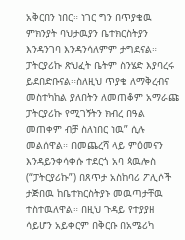አቅርበን ነበር። ነገር ግን በጥያቄዉ ምክንያት ባህታዉያን ቤተክርስትያን እንዳንገባ እንዳንሳለምም ታግደናል። ፓትርያሪኩ ጽህፈት ቤትም ስንሄድ እያባረሩ ይደበድቡናል።ስለዚህ ጥያቄ ለማቅረብና መስተካከል ያለበትን ለመጠቆም አማራጩ ፓትርያሪኩ የሚገኝትን ክብረ በዓል መጠቀም ብቻ ስለነበር ነዉ” ሲሉ መልሰዋል። በመጨረሻ ላይ ምዕመናን እንዳይንቀሳቀሱ ተደርጎ አባ ጳዉሎስ (“ፓትርያሪኩ”) በጸጥታ አስከባሪ ፖሊሶች ታጅበዉ ከቤተክርስትያኑ መዉጣታቸዉ ተስተዉለዋል። በዚህ ጉዳይ የተያያዘ ሳይሆን አይቀርም በቅርቡ በአሜሪካ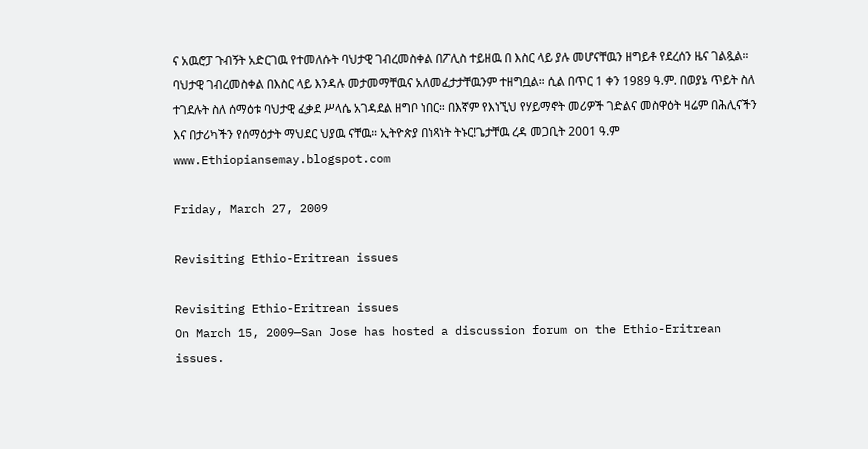ና አዉሮፓ ጉብኝት አድርገዉ የተመለሱት ባህታዊ ገብረመስቀል በፖሊስ ተይዘዉ በ እስር ላይ ያሉ መሆናቸዉን ዘግይቶ የደረሰን ዜና ገልጿል። ባህታዊ ገብረመስቀል በእስር ላይ እንዳሉ መታመማቸዉና አለመፈታታቸዉንም ተዘግቧል። ሲል በጥር 1 ቀን 1989 ዓ.ም. በወያኔ ጥይት ስለ ተገደሉት ስለ ሰማዕቱ ባህታዊ ፈቃደ ሥላሴ አገዳደል ዘግቦ ነበር። በእኛም የእነኚህ የሃይማኖት መሪዎች ገድልና መስዋዕት ዛሬም በሕሊናችን እና በታሪካችን የሰማዕታት ማህደር ህያዉ ናቸዉ። ኢትዮጵያ በነጻነት ትኑር!ጌታቸዉ ረዳ መጋቢት 2001 ዓ.ም www.Ethiopiansemay.blogspot.com

Friday, March 27, 2009

Revisiting Ethio-Eritrean issues

Revisiting Ethio-Eritrean issues
On March 15, 2009—San Jose has hosted a discussion forum on the Ethio-Eritrean issues.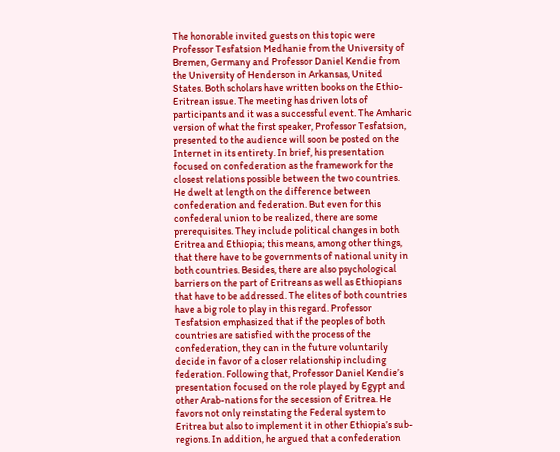The honorable invited guests on this topic were Professor Tesfatsion Medhanie from the University of Bremen, Germany and Professor Daniel Kendie from the University of Henderson in Arkansas, United States. Both scholars have written books on the Ethio-Eritrean issue. The meeting has driven lots of participants and it was a successful event. The Amharic version of what the first speaker, Professor Tesfatsion, presented to the audience will soon be posted on the Internet in its entirety. In brief, his presentation focused on confederation as the framework for the closest relations possible between the two countries. He dwelt at length on the difference between confederation and federation. But even for this confederal union to be realized, there are some prerequisites. They include political changes in both Eritrea and Ethiopia; this means, among other things, that there have to be governments of national unity in both countries. Besides, there are also psychological barriers on the part of Eritreans as well as Ethiopians that have to be addressed. The elites of both countries have a big role to play in this regard. Professor Tesfatsion emphasized that if the peoples of both countries are satisfied with the process of the confederation, they can in the future voluntarily decide in favor of a closer relationship including federation. Following that, Professor Daniel Kendie’s presentation focused on the role played by Egypt and other Arab-nations for the secession of Eritrea. He favors not only reinstating the Federal system to Eritrea but also to implement it in other Ethiopia’s sub-regions. In addition, he argued that a confederation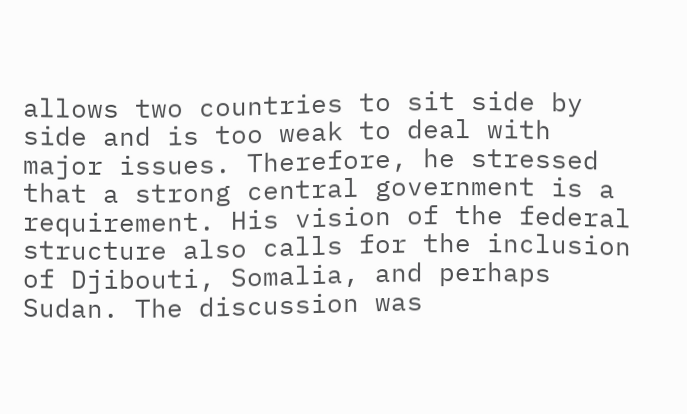allows two countries to sit side by side and is too weak to deal with major issues. Therefore, he stressed that a strong central government is a requirement. His vision of the federal structure also calls for the inclusion of Djibouti, Somalia, and perhaps Sudan. The discussion was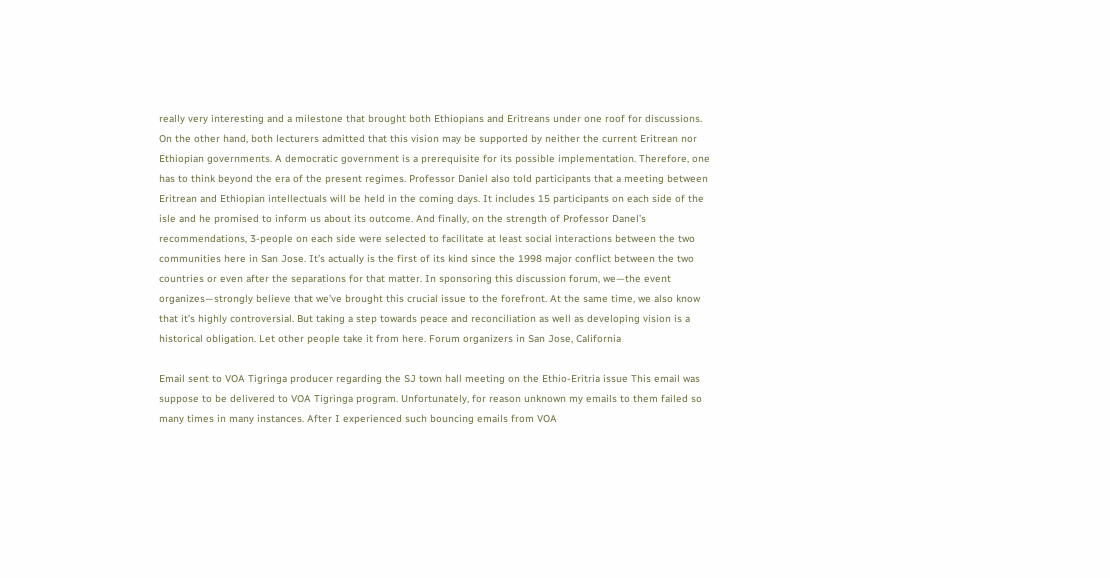really very interesting and a milestone that brought both Ethiopians and Eritreans under one roof for discussions. On the other hand, both lecturers admitted that this vision may be supported by neither the current Eritrean nor Ethiopian governments. A democratic government is a prerequisite for its possible implementation. Therefore, one has to think beyond the era of the present regimes. Professor Daniel also told participants that a meeting between Eritrean and Ethiopian intellectuals will be held in the coming days. It includes 15 participants on each side of the isle and he promised to inform us about its outcome. And finally, on the strength of Professor Danel’s recommendations, 3-people on each side were selected to facilitate at least social interactions between the two communities here in San Jose. It’s actually is the first of its kind since the 1998 major conflict between the two countries or even after the separations for that matter. In sponsoring this discussion forum, we—the event organizes—strongly believe that we’ve brought this crucial issue to the forefront. At the same time, we also know that it’s highly controversial. But taking a step towards peace and reconciliation as well as developing vision is a historical obligation. Let other people take it from here. Forum organizers in San Jose, California

Email sent to VOA Tigringa producer regarding the SJ town hall meeting on the Ethio-Eritria issue This email was suppose to be delivered to VOA Tigringa program. Unfortunately, for reason unknown my emails to them failed so many times in many instances. After I experienced such bouncing emails from VOA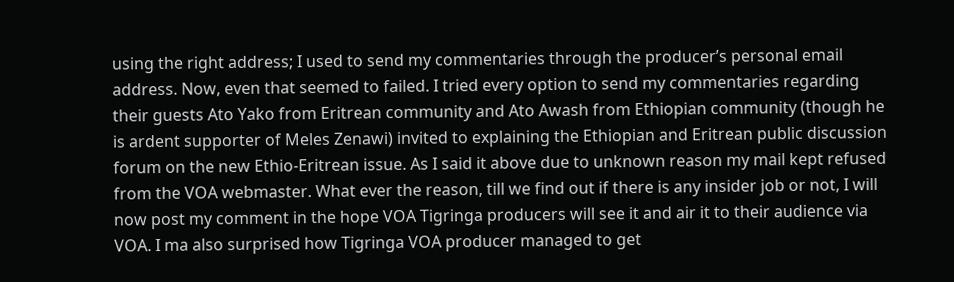using the right address; I used to send my commentaries through the producer’s personal email address. Now, even that seemed to failed. I tried every option to send my commentaries regarding their guests Ato Yako from Eritrean community and Ato Awash from Ethiopian community (though he is ardent supporter of Meles Zenawi) invited to explaining the Ethiopian and Eritrean public discussion forum on the new Ethio-Eritrean issue. As I said it above due to unknown reason my mail kept refused from the VOA webmaster. What ever the reason, till we find out if there is any insider job or not, I will now post my comment in the hope VOA Tigringa producers will see it and air it to their audience via VOA. I ma also surprised how Tigringa VOA producer managed to get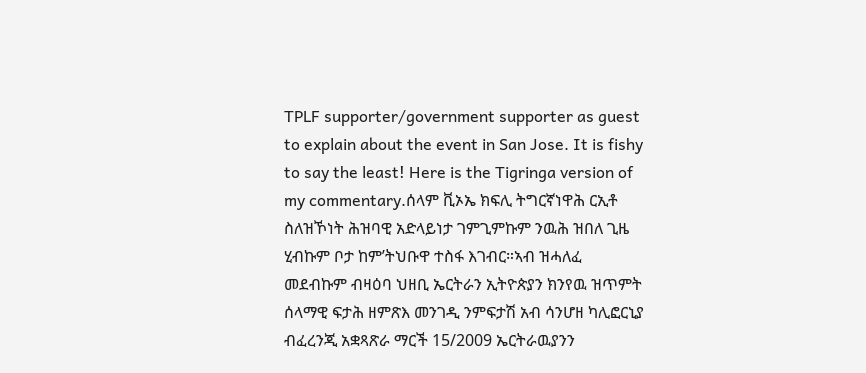TPLF supporter/government supporter as guest to explain about the event in San Jose. It is fishy to say the least! Here is the Tigringa version of my commentary.ሰላም ቪኦኤ ክፍሊ ትግርኛነዋሕ ርኢቶ ስለዝኾነት ሕዝባዊ አድላይነታ ገምጊምኩም ንዉሕ ዝበለ ጊዜ ሂብኩም ቦታ ከም’ትህቡዋ ተስፋ እገብር።ኣብ ዝሓለፈ መደብኩም ብዛዕባ ህዘቢ ኤርትራን ኢትዮጵያን ክንየዉ ዝጥምት ሰላማዊ ፍታሕ ዘምጽእ መንገዲ ንምፍታሽ አብ ሳንሆዘ ካሊፎርኒያ ብፈረንጂ አቋጻጽራ ማርች 15/2009 ኤርትራዉያንን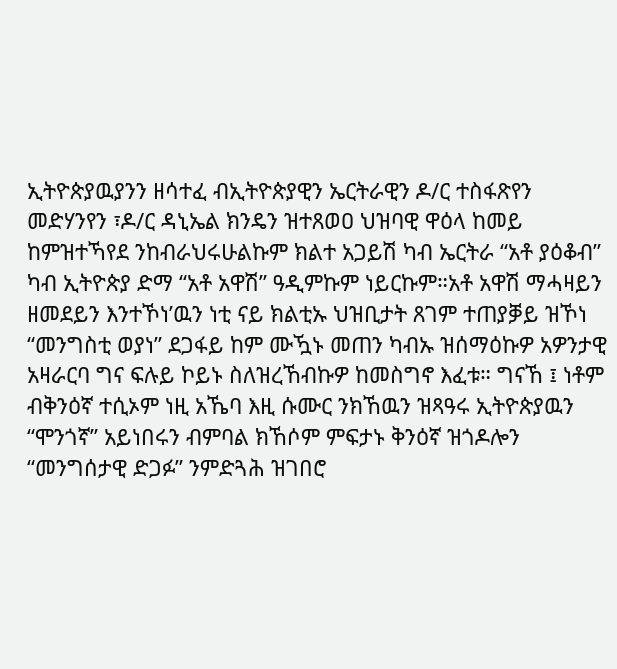ኢትዮጵያዉያንን ዘሳተፈ ብኢትዮጵያዊን ኤርትራዊን ዶ/ር ተስፋጽየን መድሃንየን ፣ዶ/ር ዳኒኤል ክንዴን ዝተጸወዐ ህዝባዊ ዋዕላ ከመይ ከምዝተኻየደ ንከብራህሩሁልኩም ክልተ አጋይሽ ካብ ኤርትራ “አቶ ያዕቆብ” ካብ ኢትዮጵያ ድማ “አቶ አዋሽ” ዓዲምኩም ነይርኩም።አቶ አዋሽ ማሓዛይን ዘመደይን እንተኾነ’ዉን ነቲ ናይ ክልቲኡ ህዝቢታት ጸገም ተጠያቓይ ዝኾነ “መንግስቲ ወያነ” ደጋፋይ ከም ሙዃኑ መጠን ካብኡ ዝሰማዕኩዎ አዎንታዊ አዛራርባ ግና ፍሉይ ኮይኑ ስለዝረኸብኩዎ ከመስግኖ እፈቱ። ግናኸ ፤ ነቶም ብቅንዕኛ ተሲኦም ነዚ አኼባ እዚ ሱሙር ንክኸዉን ዝጻዓሩ ኢትዮጵያዉን “ሞንጎኛ” አይነበሩን ብምባል ክኸሶም ምፍታኑ ቅንዕኛ ዝጎዶሎን “መንግሰታዊ ድጋፉ” ንምድጓሕ ዝገበሮ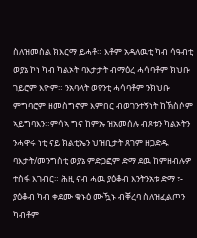ስለዝመስል ክእርማ ይሓቶ። እቶም አዳለዉቲ ካብ ሳዓብቲ ወያኔ ኮነ ካብ ካልኦት ባእታታት ብማዕረ ሓሳባቶም ክህቡ ገይሮም እዮም። ንአባላት ወየንቲ ሓሳባቶም ንክህቡ ምግባሮም ዘመስግኖም እምበር ብወገንተኝነት ከኽስሶም ኣይግባእን።ምሳኣ ግና ከምኡ ዝአመሰሉ ብጾቱን ካልኦትን ንሓዋሩ ነቲ ናይ ክልቲኤን ህዝቢታት ጸገም ዘጋድዱ ባእታት/መንግስቲ ወያኔ ምድጋፎም ድማ ደዉ ከምዘብሉዎ ተስፋ እገብር። ሕዚ ናብ ሓዉ ያዕቆብ እንትንአቱ ድማ ፣- ያዕቆብ ካብ ቀደሙ ቁኑዕ ሙዃኑ ብቐረባ ስለዝፈልጦን ካብቶም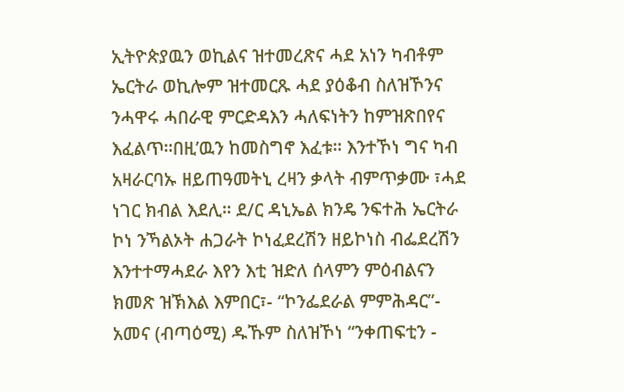ኢትዮጵያዉን ወኪልና ዝተመረጽና ሓደ አነን ካብቶም ኤርትራ ወኪሎም ዝተመርጹ ሓደ ያዕቆብ ስለዝኾንና ንሓዋሩ ሓበራዊ ምርድዳእን ሓለፍነትን ከምዝጽበየና እፈልጥ።በዚ’ዉን ከመስግኖ እፈቱ። እንተኾነ ግና ካብ አዛራርባኡ ዘይጠዓመትኒ ረዛን ቃላት ብምጥቃሙ ፣ሓደ ነገር ክብል እደሊ። ደ/ር ዳኒኤል ክንዴ ንፍተሕ ኤርትራ ኮነ ንኻልኦት ሐጋራት ኮነፈደረሽን ዘይኮነስ ብፌደረሽን እንተተማሓደራ እየን እቲ ዝድለ ሰላምን ምዕብልናን ክመጽ ዝኽእል እምበር፣- “ኮንፌደራል ምምሕዳር”- አመና (ብጣዕሚ) ዱኹም ስለዝኾነ “ንቀጠፍቲን -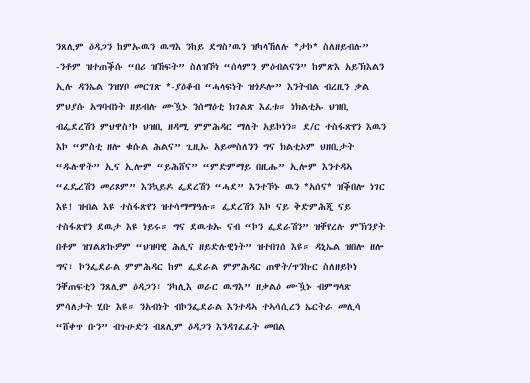ንጸሊም ዕዳጋን ከምኡዉን ዉግእ ንከይ ደግስ’ዉን ዝካላኸለሉ *ታኮ* ስለዘይብሉ” -ንቶም ዝተጠቕሱ “በሪ ዝኸፍት” ስለዝኾነ “ሰላምን ምዕብልናን” ከምጽእ አይኽእልን ኢሉ ዳንኤል ንዝሃቦ መርገጽ *-ያዕቆብ “ሓላፍነት ዝጎዶሎ” እንትብል ብረዚን ቃል ምህያሱ አግባብነት ዘይብሉ ሙዃኑ ንሰማዕቲ ክገልጽ እፈቱ። ነክልቲኡ ህዝቢ ብፌደረሽን ምህዋስ’ኮ ህዝቢ ዘዳሚ ምምሕዳር ማለት አይኮነን። ደ/ር ተስፋጽየን እዉን እኮ “ምስቲ ዘሎ ቁሱል ሕልና” ጊዚኡ አይመስለንን ግና ክልቲኦም ህዘቢታት “ዱሉዋት” ኢና ኢሎም “ይሕሸና” “ምድምማይ በዚሑ” ኢሎም እንተዳኣ “ፈዴረሽን መሪጾም” እንኳይዶ ፌደረሽን “ሓደ” እንተኾኑ ዉን *አሰና* ዝቕበሎ ነገር እዩ! ዝብል እዩ ተስፋጽየን ዝተሳማማዓሉ። ፌደረሽን እኮ ናይ ቅድምሕጂ ናይ ተስፋጽየን ደዉታ እዩ ነይሩ። ግና ደዉቱኡ ናብ “ኮን ፌደራሽን” ዝቐየረሉ ምኽንያት በቶም ዝገልጽኩዎም “ህዝባዊ ሕሊና ዘይድሉዊነት” ዝተበገሰ እዩ። ዳኒኤል ዝበሎ ዘሎ ግና፣ ኮንፌደራል ምምሕዳር ከም ፌደራል ምምሕዳር ጠዋት/ጥንኩር ስለዘይኮነ ንቐጠፍቲን ንጸሊም ዕዳጋን፣ ንካሊእ ወራር ዉግእ” ዘቃልዕ ሙዃኑ ብምግላጽ ምሳለታት ሂቡ እዩ። ንአብነት ብኮንፌደራል እንተዳኣ ተኣሳሲረን ኤርትራ መሊሳ “ሸቀጥ ቡን” ብጉሁድን ብጸሊም ዕዳጋን እንዳገፈፈት መበል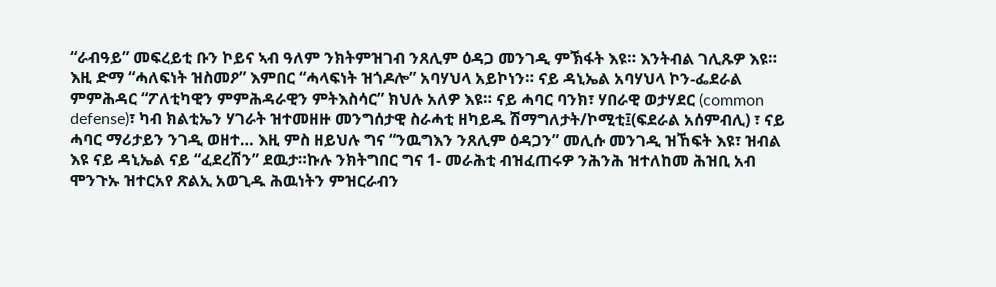“ራብዓይ” መፍረይቲ ቡን ኮይና ኣብ ዓለም ንክትምዝገብ ንጸሊም ዕዳጋ መንገዲ ምኽፋት እዩ። እንትብል ገሊጹዎ እዩ። እዚ ድማ “ሓለፍነት ዝስመዖ” እምበር “ሓላፍነት ዝጎዶሎ” አባሃህላ አይኮነን። ናይ ዳኒኤል አባሃህላ ኮን-ፌደራል ምምሕዳር “ፖለቲካዊን ምምሕዳራዊን ምትእስሳር” ክህሉ አለዎ እዩ። ናይ ሓባር ባንክ፣ ሃበራዊ ወታሃደር (common defense)፣ ካብ ክልቲኤን ሃገራት ዝተመዘዙ መንግሰታዊ ስራሓቲ ዘካይዱ ሽማግለታት/ኮሚቲ፤(ፍደራል አሰምብሊ) ፣ ናይ ሓባር ማሪታይን ንገዲ ወዘተ… እዚ ምስ ዘይህሉ ግና “ንዉግእን ንጸሊም ዕዳጋን” መሊሱ መንገዲ ዝኸፍት እዩ፣ ዝብል እዩ ናይ ዳኒኤል ናይ “ፈደረሽን” ደዉታ።ኩሉ ንክትግበር ግና 1- መራሕቲ ብዝፈጠሩዎ ንሕንሕ ዝተለከመ ሕዝቢ አብ ሞንጉኡ ዝተርአየ ጽልኢ አወጊዱ ሕዉነትን ምዝርራብን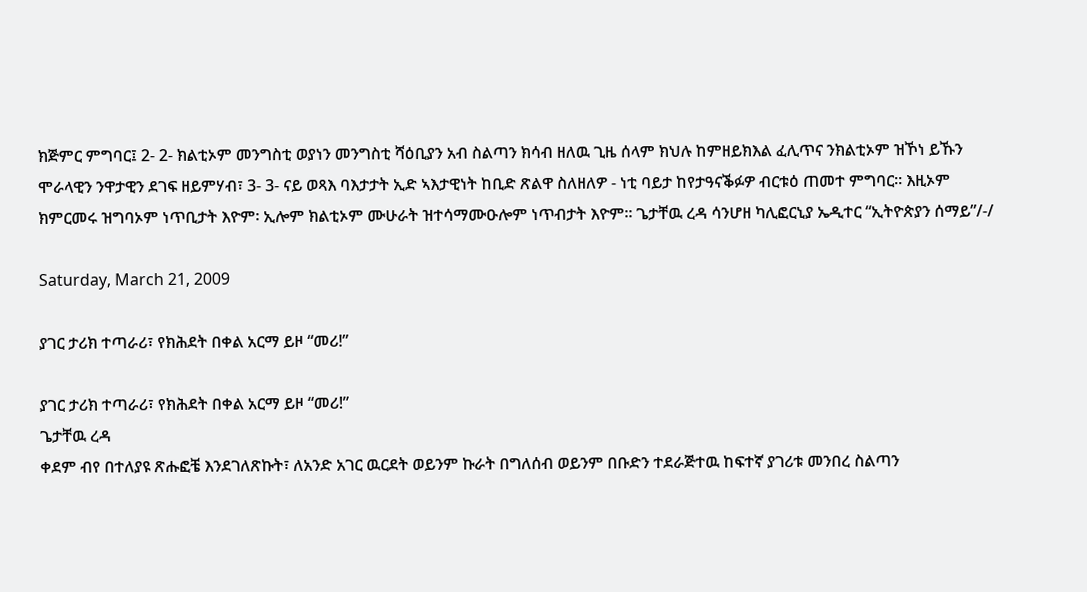ክጅምር ምግባር፤ 2- 2- ክልቲኦም መንግስቲ ወያነን መንግስቲ ሻዕቢያን አብ ስልጣን ክሳብ ዘለዉ ጊዜ ሰላም ክህሉ ከምዘይክእል ፈሊጥና ንክልቲኦም ዝኾነ ይኹን ሞራላዊን ንዋታዊን ደገፍ ዘይምሃብ፣ 3- 3- ናይ ወጻእ ባእታታት ኢድ ኣእታዊነት ከቢድ ጽልዋ ስለዘለዎ - ነቲ ባይታ ከየታዓናቕፉዎ ብርቱዕ ጠመተ ምግባር። እዚኦም ክምርመሩ ዝግባኦም ነጥቢታት እዮም፡ ኢሎም ክልቲኦም ሙሁራት ዝተሳማሙዑሎም ነጥብታት እዮም። ጌታቸዉ ረዳ ሳንሆዘ ካሊፎርኒያ ኤዲተር “ኢትዮጵያን ሰማይ”/-/

Saturday, March 21, 2009

ያገር ታሪክ ተጣራሪ፣ የክሕደት በቀል አርማ ይዞ “መሪ!”

ያገር ታሪክ ተጣራሪ፣ የክሕደት በቀል አርማ ይዞ “መሪ!”
ጌታቸዉ ረዳ
ቀደም ብየ በተለያዩ ጽሑፎቼ እንደገለጽኩት፣ ለአንድ አገር ዉርደት ወይንም ኩራት በግለሰብ ወይንም በቡድን ተደራጅተዉ ከፍተኛ ያገሪቱ መንበረ ስልጣን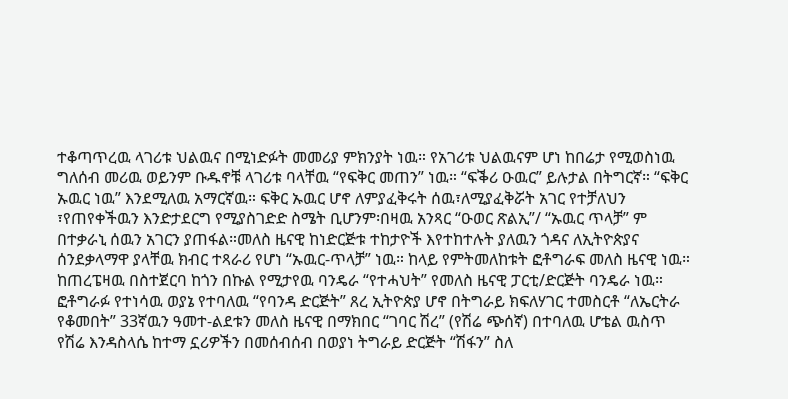ተቆጣጥረዉ ላገሪቱ ህልዉና በሚነድፉት መመሪያ ምክንያት ነዉ። የአገሪቱ ህልዉናም ሆነ ከበሬታ የሚወስነዉ ግለሰብ መሪዉ ወይንም ቡዱኖቹ ላገሪቱ ባላቸዉ “የፍቅር መጠን” ነዉ። “ፍቕሪ ዑዉር” ይሉታል በትግርኛ። “ፍቅር ኡዉር ነዉ” እንደሚለዉ አማርኛዉ። ፍቅር ኡዉር ሆኖ ለምያፈቅሩት ሰዉ፣ለሚያፈቅሯት አገር የተቻለህን ፣የጠየቀችዉን እንድታደርግ የሚያስገድድ ስሜት ቢሆንም፡በዛዉ አንጻር “ዑወር ጽልኢ”/ “ኡዉር ጥላቻ” ም በተቃራኒ ሰዉን አገርን ያጠፋል።መለስ ዜናዊ ከነድርጅቱ ተከታዮች እየተከተሉት ያለዉን ጎዳና ለኢትዮጵያና ሰንደቃላማዋ ያላቸዉ ክብር ተጻራሪ የሆነ “ኡዉር-ጥላቻ” ነዉ። ከላይ የምትመለከቱት ፎቶግራፍ መለስ ዜናዊ ነዉ። ከጠረፔዛዉ በስተጀርባ ከጎን በኩል የሚታየዉ ባንዴራ “የተሓህት” የመለስ ዜናዊ ፓርቲ/ድርጅት ባንዴራ ነዉ። ፎቶግራፉ የተነሳዉ ወያኔ የተባለዉ “የባንዳ ድርጅት” ጸረ ኢትዮጵያ ሆኖ በትግራይ ክፍለሃገር ተመስርቶ “ለኤርትራ የቆመበት” 33ኛዉን ዓመተ-ልደቱን መለስ ዜናዊ በማክበር “ገባር ሽረ” (የሽሬ ጭሰኛ) በተባለዉ ሆቴል ዉስጥ የሽሬ እንዳስላሴ ከተማ ኗሪዎችን በመሰብሰብ በወያነ ትግራይ ድርጅት “ሽፋን” ስለ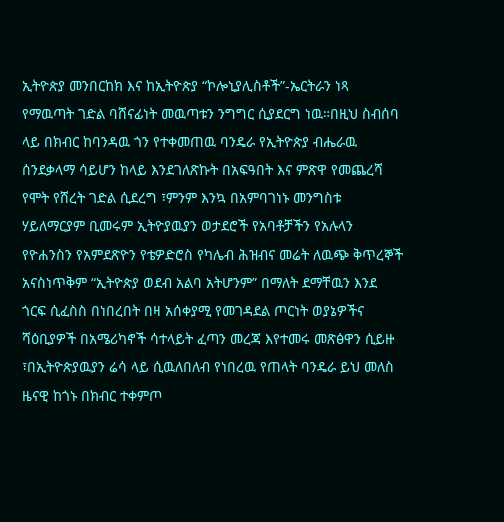ኢትዮጵያ መንበርከክ እና ከኢትዮጵያ “ኮሎኒያሊስቶች”-ኤርትራን ነጻ የማዉጣት ገድል ባሸናፊነት መዉጣቱን ንግግር ሲያደርግ ነዉ።በዚህ ስብሰባ ላይ በክብር ከባንዳዉ ጎን የተቀመጠዉ ባንዴራ የኢትዮጵያ ብሔራዉ ሰንደቃላማ ሳይሆን ከላይ እንደገለጽኩት በአፍዓበት እና ምጽዋ የመጨረሻ የሞት የሸረት ገድል ሲደረግ ፣ምንም እንኳ በአምባገነኑ መንግስቱ ሃይለማርያም ቢመሩም ኢትዮያዉያን ወታደሮች የአባቶቻችን የአሉላን የዮሐንስን የአምደጽዮን የቴዎድሮስ የካሌብ ሕዝብና መሬት ለዉጭ ቅጥረኞች አናስነጥቅም “ኢትዮጵያ ወደብ አልባ አትሆንም” በማለት ደማቸዉን እንደ ጎርፍ ሲፈስስ በነበረበት በዛ አሰቀያሚ የመገዳደል ጦርነት ወያኔዎችና ሻዕቢያዎች በአሜሪካኖች ሳተላይት ፈጣን መረጃ እየተመሩ መጽፅዋን ሲይዙ ፣በኢትዮጵያዉያን ሬሳ ላይ ሲዉለበለብ የነበረዉ የጠላት ባንዴራ ይህ መለስ ዜናዊ ከጎኑ በክብር ተቀምጦ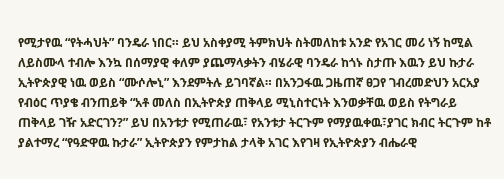የሚታየዉ “የትሓህት” ባንዴራ ነበር። ይህ አስቀያሚ ትምክህት ስትመለከቱ አንድ የአገር መሪ ነኝ ከሚል ለይስሙላ ተብሎ እንኳ በሰማያዊ ቀለም ያጨማላቃትን ብሄራዊ ባንዴራ ከጎኑ ስታጡ እዉን ይህ ኩታራ ኢትዮጵያዊ ነዉ ወይስ “ሙሶሎኒ” እንደምትሉ ይገባኛል። በአንጋፋዉ ጋዜጠኛ ፀጋየ ገብረመድህን አርአያ የብዕር ጥያቄ ብንጠይቅ “አቶ መለስ በኢትዮጵያ ጠቅላይ ሚኒስተርነት እንወቃቸዉ ወይስ የትግራይ ጠቅላይ ገዥ አድርገን?” ይህ በአንቱታ የሚጠራዉ፣ የአንቱታ ትርጉም የማያዉቀዉ፣ያገር ክብር ትርጉም ከቶ ያልተማረ “የዓድዋዉ ኩታራ” ኢትዮጵያን የምታከል ታላቅ አገር እየገዛ የኢትዮጵያን ብሔራዊ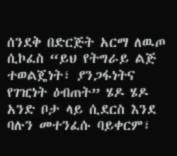ሰንደቅ በድርጅት አርማ ለዉጦ ሲኮፈስ “ይህ የትግራይ ልጅ ተወልጄነት፣ ያንጋፋነትና የገዢነት ዕብጠት” ሄዶ ሄዶ አንድ ቦታ ላይ ሲደርስ እንደ ባሉን መተንፈሱ ባይቀርም፣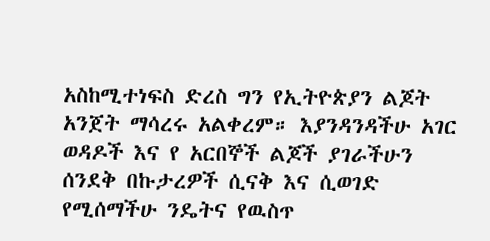አስከሚተነፍስ ድረስ ግን የኢትዮጵያን ልጆት አንጀት ማሳረሩ አልቀረም። እያንዳንዳችሁ አገር ወዳዶች እና የ አርበኞች ልጆች ያገራችሁን ሰንደቅ በኩታረዎች ሲናቅ እና ሲወገድ የሚሰማችሁ ንዴትና የዉስጥ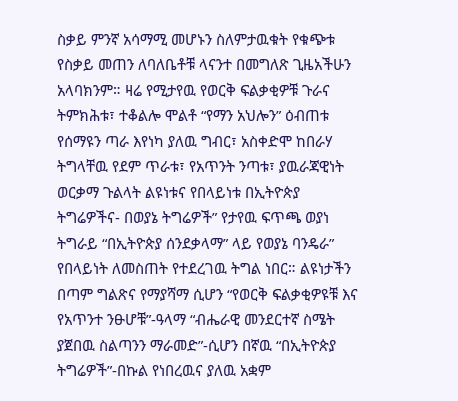ስቃይ ምንኛ አሳማሚ መሆኑን ስለምታዉቁት የቁጭቱ የስቃይ መጠን ለባለቤቶቹ ላናንተ በመግለጽ ጊዜአችሁን አላባክንም። ዛሬ የሚታየዉ የወርቅ ፍልቃቂዎቹ ጉራና ትምክሕቱ፣ ተቆልሎ ሞልቶ “የማን አህሎን” ዕብጠቱ የሰማዩን ጣራ እየነካ ያለዉ ግብር፣ አስቀድሞ ከበራሃ ትግላቸዉ የደም ጥራቱ፣ የአጥንት ንጣቱ፣ ያዉራጃዊነት ወርቃማ ጉልላት ልዩነቱና የበላይነቱ በኢትዮጵያ ትግሬዎችና- በወያኔ ትግሬዎች” የታየዉ ፍጥጫ ወያነ ትግራይ “በኢትዮጵያ ሰንደቃላማ” ላይ የወያኔ ባንዴራ” የበላይነት ለመስጠት የተደረገዉ ትግል ነበር። ልዩነታችን በጣም ግልጽና የማያሻማ ሲሆን “የወርቅ ፍልቃቂዎዩቹ እና የአጥንተ ንፁሆቹ”-ዓላማ “ብሔራዊ መንደርተኛ ስሜት ያጀበዉ ስልጣንን ማራመድ”-ሲሆን በኛዉ “በኢትዮጵያ ትግሬዎች”-በኩል የነበረዉና ያለዉ አቋም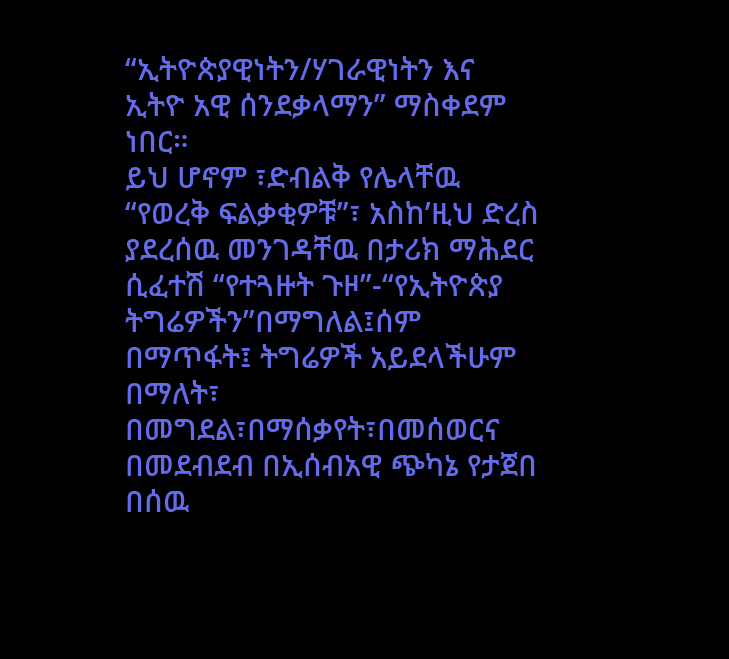“ኢትዮጵያዊነትን/ሃገራዊነትን እና ኢትዮ አዊ ሰንደቃላማን” ማስቀደም ነበር።
ይህ ሆኖም ፣ድብልቅ የሌላቸዉ “የወረቅ ፍልቃቂዎቹ”፣ አስከ’ዚህ ድረስ ያደረሰዉ መንገዳቸዉ በታሪክ ማሕደር ሲፈተሽ “የተጓዙት ጉዞ”-“የኢትዮጵያ ትግሬዎችን”በማግለል፤ሰም በማጥፋት፤ ትግሬዎች አይደላችሁም በማለት፣ በመግደል፣በማሰቃየት፣በመሰወርና በመደብደብ በኢሰብአዊ ጭካኔ የታጀበ በሰዉ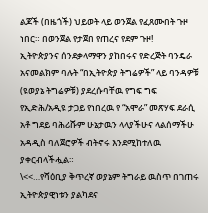ልጆች (በዜጎች) ህይወት ላይ ወንጀል የፈጸሙበት ጉዞ ነበር። በወንጀል የታጀበ የጠረና የደም ጉዞ!
ኢትዮጵያንና ሰንደቃላማዋን ያከበሩና የድረጅት ባንዴራ አናመልክም ባሉት “በኢትዮጵያ ትግሬዎች” ላይ ባንዳዎቹ (ዩወያኔ ትግሬዎቹ) ያደረሱባቸዉ የግፍ ግፍ የኢድሕ/አዲዩ ታጋይ የነበረዉ የ “አሞራ” መጽሃፍ ደራሲ አቶ ግደይ ባሕሪሹም ሁኔታዉን ላላያችሁና ላልሰማችሁ አዳዲስ ባለጀሮዎች ብትኖሩ እንደሚከተለዉ ያቀርብላችሗል።
\<<…የሻዕቢያ ቅጥረኛ ወያኔም ትግራይ ዉስጥ በገጠሩ ኢትዮጵያዊነቱን ያልካደና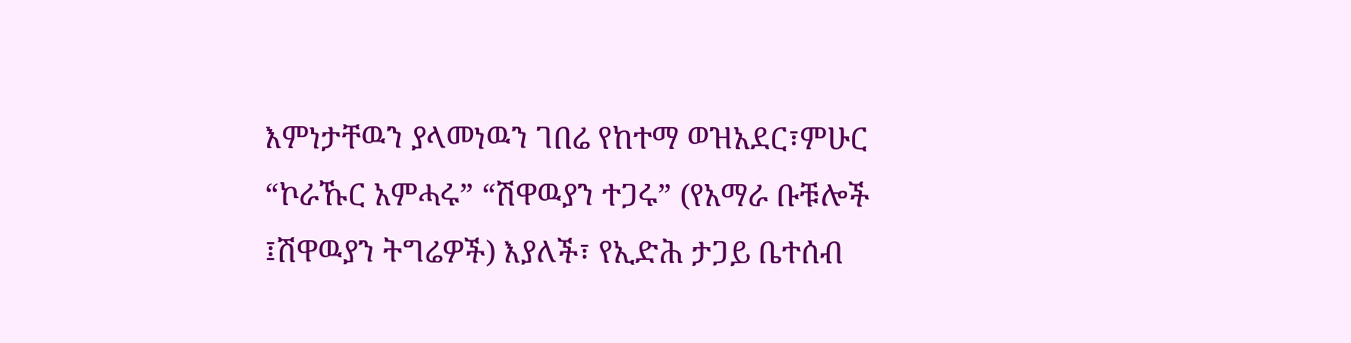እምነታቸዉን ያላመነዉን ገበሬ የከተማ ወዝአደር፣ምሁር “ኮራኹር አምሓሩ” “ሽዋዉያን ተጋሩ” (የአማራ ቡቹሎች ፤ሽዋዉያን ትግሬዎች) እያለች፣ የኢድሕ ታጋይ ቤተሰብ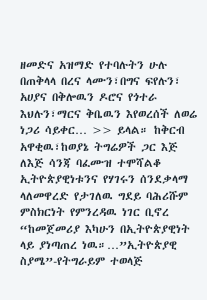ዘመድና አዝማድ የተባሉትን ሁሉ በጠቅላላ በረና ላሙን፣በግና ፍየሉን፣ አሀያና በቅሎዉን ዶሮና የጎተራ እህሉን፣ማርና ቅቤዉን እየወረሰች ለወሬ ነጋሪ ሳይቀር… >> ይላል። ከቅርብ አዋቂዉ፣ከወያኔ ትግሬዎች ጋር እጅ ለእጅ ሳንጃ ባፈሙዝ ተሞሻልቆ ኢትዮጵያዊነቱንና የሃገሩን ሰንደቃላማ ላለመዋረድ የታገለዉ ግደይ ባሕሪሹም ምስክርነት የምንረዳዉ ነገር ቢኖረ “ከመጀመሪያ እካሁን በኢትዮጵያዊነት ላይ ያነጣጠረ ነዉ።…”ኢትዮጵያዊ ስያሜ”-የትግራይም ተወላጅ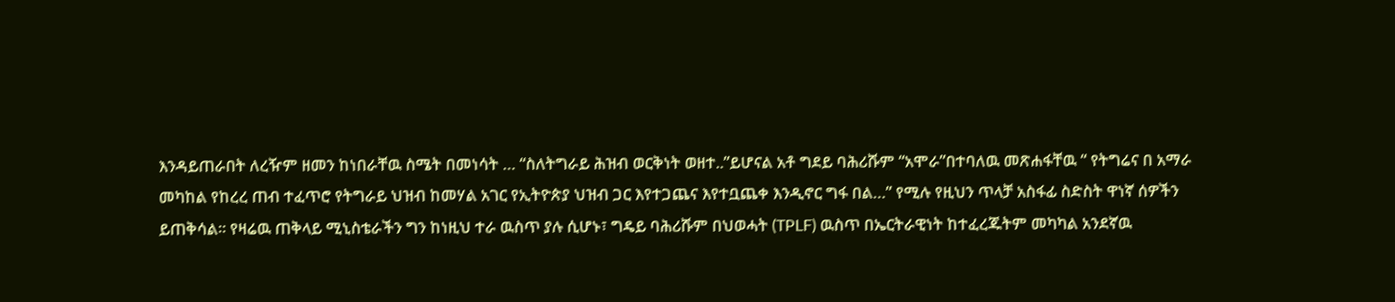እንዳይጠራበት ለረዥም ዘመን ከነበራቸዉ ስሜት በመነሳት … “ስለትግራይ ሕዝብ ወርቅነት ወዘተ..”ይሆናል አቶ ግደይ ባሕሪሹም “አሞራ”በተባለዉ መጽሐፋቸዉ “ የትግሬና በ አማራ መካከል የከረረ ጠብ ተፈጥሮ የትግራይ ህዝብ ከመሃል አገር የኢትዮጵያ ህዝብ ጋር እየተጋጨና እየተቧጨቀ እንዲኖር ግፋ በል…” የሚሉ የዚህን ጥላቻ አስፋፊ ስድስት ዋነኛ ሰዎችን ይጠቅሳል። የዛሬዉ ጠቅላይ ሚኒስቴራችን ግን ከነዚህ ተራ ዉስጥ ያሉ ሲሆኑ፣ ግዴይ ባሕሪሹም በህወሓት (TPLF) ዉስጥ በኤርትራዊነት ከተፈረጁትም መካካል አንደኛዉ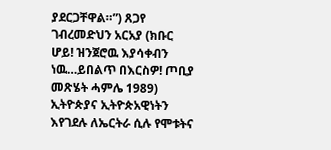ያደርጋቸዋል።”) ጸጋየ ገብረመድህን አርአያ (ክቡር ሆይ! ዝንጀሮዉ እያሳቀብን ነዉ…ይበልጥ በእርስዎ! ጦቢያ መጽሄት ሓምሌ 1989)
ኢትዮጵያና ኢትዮጵአዊነትን እየገደሉ ለኤርትራ ሲሉ የሞቱትና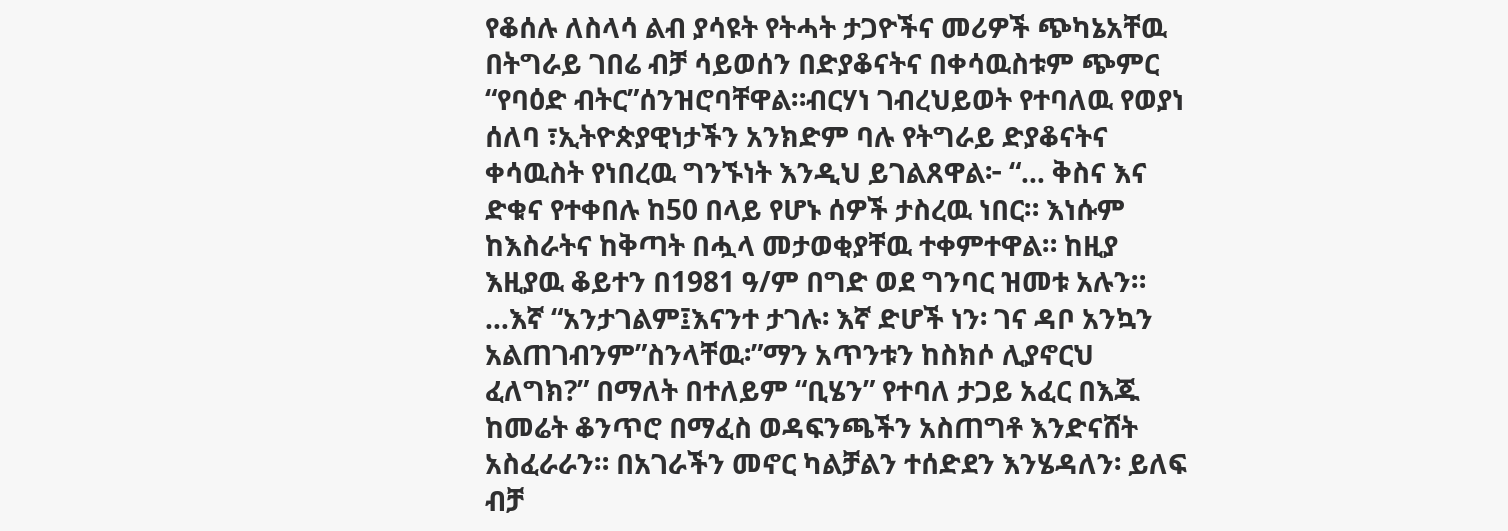የቆሰሉ ለስላሳ ልብ ያሳዩት የትሓት ታጋዮችና መሪዎች ጭካኔአቸዉ በትግራይ ገበሬ ብቻ ሳይወሰን በድያቆናትና በቀሳዉስቱም ጭምር “የባዕድ ብትር”ሰንዝሮባቸዋል።ብርሃነ ገብረህይወት የተባለዉ የወያነ ሰለባ ፣ኢትዮጵያዊነታችን አንክድም ባሉ የትግራይ ድያቆናትና ቀሳዉስት የነበረዉ ግንኙነት እንዲህ ይገልጸዋል፦ “… ቅስና እና ድቁና የተቀበሉ ከ50 በላይ የሆኑ ሰዎች ታስረዉ ነበር። እነሱም ከእስራትና ከቅጣት በሗላ መታወቂያቸዉ ተቀምተዋል። ከዚያ እዚያዉ ቆይተን በ1981 ዓ/ም በግድ ወደ ግንባር ዝመቱ አሉን። …እኛ “አንታገልም፤እናንተ ታገሉ፡ እኛ ድሆች ነን፡ ገና ዳቦ አንኳን አልጠገብንም”ስንላቸዉ፡”ማን አጥንቱን ከስክሶ ሊያኖርህ ፈለግክ?” በማለት በተለይም “ቢሄን” የተባለ ታጋይ አፈር በእጁ ከመሬት ቆንጥሮ በማፈስ ወዳፍንጫችን አስጠግቶ እንድናሸት አስፈራራን። በአገራችን መኖር ካልቻልን ተሰድደን እንሄዳለን፡ ይለፍ ብቻ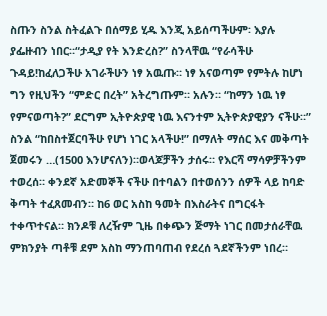ስጡን ስንል ስትፈልጉ በሰማይ ሂዱ እንጂ አይሰጣችሁም፡ እያሉ ያፌዙብን ነበር።“ታዲያ የት እንድረስ?” ስንላቸዉ “የራሳችሁ ጉዳይ!ከፈለጋችሁ አገራችሁን ነፃ አዉጡ። ነፃ አናወጣም የምትሉ ከሆነ ግን የዚህችን “ምድር በረት” አትረግጡም። አሉን። “ከማን ነዉ ነፃ የምናወጣት?” ደርግም ኢትዮጵያዊ ነዉ እናንተም ኢትዮጵያዊያን ናችሁ።” ስንል “ከበስተጀርባችሁ የሆነ ነገር አላችሁ!” በማለት ማሰር እና መቅጣት ጀመሩን …(1500 እንሆናለን)።ወላጆቻችን ታሰሩ። የእርሻ ማሳዎቻችንም ተወረሰ። ቀንደኛ አድመኞች ናችሁ በተባልን በተወሰንን ሰዎች ላይ ከባድ ቅጣት ተፈጸመብን። ከ6 ወር አስከ ዓመት በእስራትና በግርፋት ተቀጥተናል። ክንዶቹ ለረዥም ጊዜ በቀጭን ጅማት ነገር በመታሰራቸዉ ምክንያት ጣቶቹ ደም አስከ ማንጠባጠብ የደረሰ ጓደኛችንም ነበረ።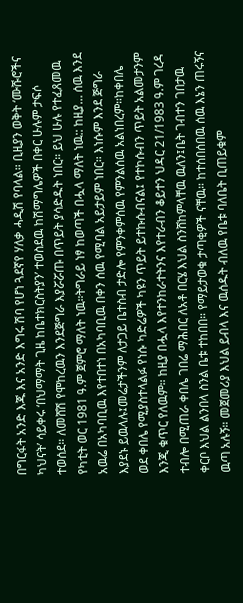በግርፋት አንድ እጁ እና አንድ እግሩ ሽባ የሆነ ጓደኛየ ሃለቃ ሓዲሽ የባላል። ቢዚያን ወቅት ‘ሙሹሮችና ካህናት’ ሳይቀሩ ‘በህማማት ጊዜ ከቤተክርስትያን’ ተወስደዉ ከሽማግሌዎች በቀር ሁሉም ታፍሶ ተወሰደ። ለመሸሽ የሞከረዉን እንደጅግራ እያሯሯጡ በጥይት ያሳድዱት ነበር። ይህ ሁሉ የተፈጸመዉ የካቲት ወር 1981 ዓ.ም ጀምሮ ማለት ነዉ።ትግራይ ነፃ ከወጣች በሗላ ማለት ነዉ:: ከዚያ… ሰዉ እንደ አዉሬ በአካባቢዉ እየተበተነ በአካባቢዉ በቀን ሰዉ የሚባል አይታይም ነበር። እነሱም እንደ ጅግራ እያደኑ ይዉላሉ፤መሬታችንም ለታጋይ ቤተስብ ታድሎ የምንቀምሰዉ የምንልሰዉ አልነበረም።ከቀበሌ ወደ ቀበሌ የሚያስተላልፉ የነሱ ካድሬዎች ካዩን ጥይት ይተኩሱብናል፤ የተኮሱብን ጥይት አልመታንም እንጂ ቁጥር የለዉም። ከዚያ በሗላ እየተንከራተትንና እየተራብን ቆይተን ህዳር 21/1983 ዓ.ም ገረዳ ተብሎ በሚጠራ ቀበሌ ገበሬ ማሕበር ለአቶ በርሄ እህል ስንሸከምላቸዉ ዉለን፤ቤት ገብተን ገበታዉ ቀርቦ እህል ልንበላ ስንል ቤቱ ተከበበ። የማይታወቁ ታጣቂዎች ናቸዉ። ከተሰበሰበዉ ሰዉ እኔን ጠሩኝና ዉጣ አሉኝ። መጀመሪያ እህል ይብላ እና ዉሰዱት ብለዉ የቤቱ ባለቤት ቢጠይቁም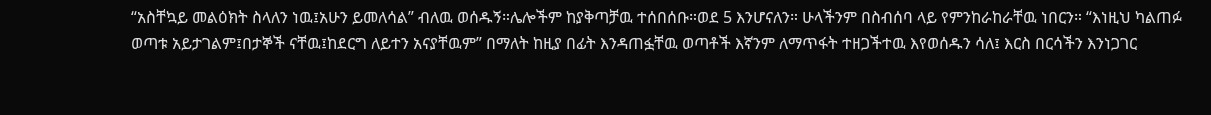“አስቸኳይ መልዕክት ስላለን ነዉ፤አሁን ይመለሳል” ብለዉ ወሰዱኝ።ሌሎችም ከያቅጣቻዉ ተሰበሰቡ።ወደ 5 እንሆናለን። ሁላችንም በስብሰባ ላይ የምንከራከራቸዉ ነበርን። “እነዚህ ካልጠፉ ወጣቱ አይታገልም፤በታኞች ናቸዉ፤ከደርግ ለይተን አናያቸዉም” በማለት ከዚያ በፊት እንዳጠፏቸዉ ወጣቶች እኛንም ለማጥፋት ተዘጋችተዉ እየወሰዱን ሳለ፤ እርስ በርሳችን እንነጋገር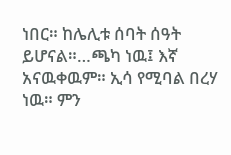ነበር። ከሌሊቱ ሰባት ሰዓት ይሆናል።…ጫካ ነዉ፤ እኛ አናዉቀዉም። ኢሳ የሚባል በረሃ ነዉ። ምን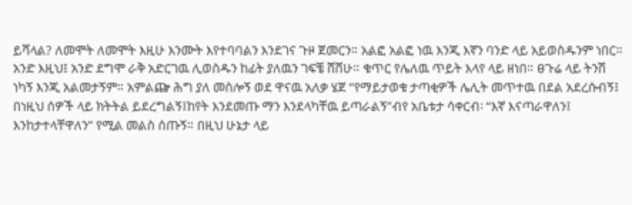ይሻላል? ለመሞት ለመሞት እዚሁ እንሙት እየተባባልን እንደገና ጉዞ ጀመርን። አልፎ አልፎ ነዉ እንጂ እኛን ባንድ ላይ አይወስዱንም ነበር። አንድ እዚህ፤ አንድ ደግሞ ራቅ አድርገዉ ሊወስዱን ከፊት ያለዉን ገፍቼ ሸሸሁ። ቁጥር የሌለዉ ጥይት እላየ ላይ ዘነበ። ፀጉሬ ላይ ትንሽ ነካኝ እንጂ አልመታኝም። አምልጬ ሕግ ያለ መስሎኝ ወደ ዋናዉ አለቃ ሄጀ “የማይታወቁ ታጣቂዎች ሌሊት መጥተዉ በደል አደረሱብኝ፤ በነዚህ ሰዎች ላይ ክትትል ይደረግልኝ፤ከየት እንደመጡ ማን እንደላካቸዉ ይጣራልኝ”ብየ አቤቱታ ሳቀርብ፡ “እኛ እናጣራዋለን፤ እንከታተላቸዋለን” የሚል መልስ ሰጡኝ። በዚህ ሁኔታ ላይ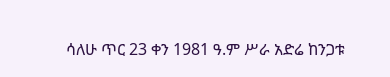ሳለሁ ጥር 23 ቀን 1981 ዓ.ም ሥራ አድሬ ከንጋቱ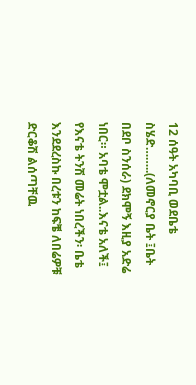12 ሰዓት አካባቢ ወደቤቴ ስሄድ……..(ለመኖርያ ቤት ፤ቤት በደቦ ስንሰራ) ደክሞኝ እዚያ አድሬ ነበር። አባቴ ሞቷል..እናቴ አለች፤ የእናቴ ትንሽ መሬት ነበረችን፡ ቤቴ እንደደረስኩ በረቱን ከፍቼ ለበሬዎቹ ድርቆሽ ልሰጣቸዉ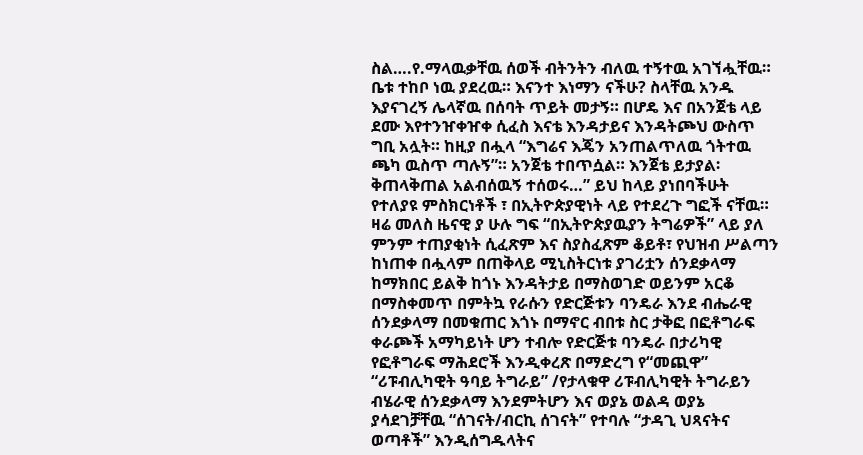ስል….የ.ማላዉቃቸዉ ሰወች ብትንትን ብለዉ ተኝተዉ አገኘሗቸዉ። ቤቱ ተከቦ ነዉ ያደረዉ። እናንተ እነማን ናችሁ? ስላቸዉ አንዱ እያናገረኝ ሌላኛዉ በሰባት ጥይት መታኝ። በሆዴ እና በአንጀቴ ላይ ደሙ እየተንዠቀዠቀ ሲፈስ እናቴ እንዳታይና እንዳትጮህ ውስጥ ግቢ አሏት። ከዚያ በሗላ “እግሬና እጄን አንጠልጥለዉ ጎትተዉ ጫካ ዉስጥ ጣሉኝ”። አንጀቴ ተበጥሷል። እንጀቴ ይታያል፡ቅጠላቅጠል አልብሰዉኝ ተሰወሩ…” ይህ ከላይ ያነበባችሁት የተለያዩ ምስክርነቶች ፣ በኢትዮጵያዊነት ላይ የተደረጉ ግፎች ናቸዉ። ዛሬ መለስ ዜናዊ ያ ሁሉ ግፍ “በኢትዮጵያዉያን ትግሬዎች” ላይ ያለ ምንም ተጠያቂነት ሲፈጽም እና ስያስፈጽም ቆይቶ፣ የህዝብ ሥልጣን ከነጠቀ በሗላም በጠቅላይ ሚኒስትርነቱ ያገሪቷን ሰንደቃላማ ከማክበር ይልቅ ከጎኑ እንዳትታይ በማስወገድ ወይንም አርቆ በማስቀመጥ በምትኳ የራሱን የድርጅቱን ባንዴራ እንደ ብሔራዊ ሰንደቃላማ በመቁጠር እጎኑ በማኖር ብበቱ ስር ታቅፎ በፎቶግራፍ ቀራጮች አማካይነት ሆን ተብሎ የድርጅቱ ባንዴራ በታሪካዊ የፎቶግራፍ ማሕደሮች እንዲቀረጽ በማድረግ የ“መጪዋ” “ሪፑብሊካዊት ዓባይ ትግራይ” /የታላቁዋ ሪፑብሊካዊት ትግራይን ብሄራዊ ሰንደቃላማ እንደምትሆን እና ወያኔ ወልዳ ወያኔ ያሳደገቻቸዉ “ሰገናት/ብርኪ ሰገናት” የተባሉ “ታዳጊ ህጻናትና ወጣቶች” እንዲሰግዱላትና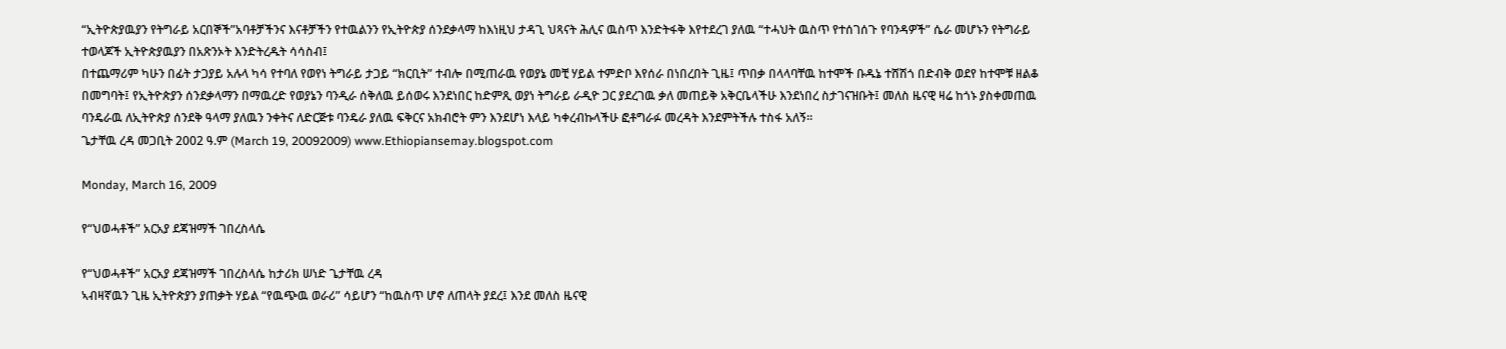“ኢትዮጵያዉያን የትግራይ አርበኞች”አባቶቻችንና እናቶቻችን የተዉልንን የኢትዮጵያ ሰንደቃላማ ከእነዚህ ታዳጊ ህጻናት ሕሊና ዉስጥ እንድትፋቅ እየተደረገ ያለዉ “ተሓህት ዉስጥ የተሰገሰጉ የባንዳዎች” ሴራ መሆኑን የትግራይ ተወላጆች ኢትዮጵያዉያን በአጽንኦት እንድትረዱት ሳሳስብ፤
በተጨማሪም ካሁን በፊት ታጋያይ አሉላ ካሳ የተባለ የወየነ ትግራይ ታጋይ “ክርቢት” ተብሎ በሚጠራዉ የወያኔ መቺ ሃይል ተምድቦ እየሰራ በነበረበት ጊዜ፤ ጥበቃ በላላባቸዉ ከተሞች ቡዱኔ ተሸሽጎ በድብቅ ወደየ ከተሞቹ ዘልቆ በመግባት፤ የኢትዮጵያን ሰንደቃላማን በማዉረድ የወያኔን ባንዲራ ሰቅለዉ ይሰወሩ እንደነበር ከድምጺ ወያነ ትግራይ ራዲዮ ጋር ያደረገዉ ቃለ መጠይቅ አቅርቤላችሁ እንደነበረ ስታገናዝቡት፤ መለስ ዜናዊ ዛሬ ከጎኑ ያስቀመጠዉ ባንዴራዉ ለኢትዮጵያ ሰንደቅ ዓላማ ያለዉን ንቀትና ለድርጅቱ ባንዴራ ያለዉ ፍቅርና አክብሮት ምን እንደሆነ እላይ ካቀረብኩላችሁ ፎቶግራፉ መረዳት እንደምትችሉ ተስፋ አለኝ።
ጌታቸዉ ረዳ መጋቢት 2002 ዓ.ም (March 19, 20092009) www.Ethiopiansemay.blogspot.com

Monday, March 16, 2009

የ“ህወሓቶች” አርአያ ደጃዝማች ገበረስላሴ

የ“ህወሓቶች” አርአያ ደጃዝማች ገበረስላሴ ከታሪክ ሠነድ ጌታቸዉ ረዳ
ኣብዛኛዉን ጊዜ ኢትዮጵያን ያጠቃት ሃይል “የዉጭዉ ወራሪ” ሳይሆን “ከዉስጥ ሆኖ ለጠላት ያደረ፤ እንደ መለስ ዜናዊ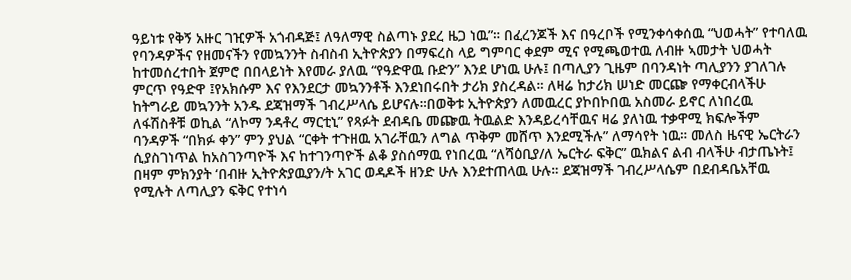ዓይነቱ የቅኝ አዙር ገዢዎች አጎብዳጅ፤ ለዓለማዊ ስልጣኑ ያደረ ዜጋ ነዉ”። በፈረንጆች እና በዓረቦች የሚንቀሳቀሰዉ “ህወሓት” የተባለዉ የባንዳዎችና የዘመናችን የመኳንንት ስብስብ ኢትዮጵያን በማፍረስ ላይ ግምባር ቀደም ሚና የሚጫወተዉ ለብዙ ኣመታት ህወሓት ከተመሰረተበት ጀምሮ በበላይነት እየመራ ያለዉ “የዓድዋዉ ቡድን” እንደ ሆነዉ ሁሉ፤ በጣሊያን ጊዜም በባንዳነት ጣሊያንን ያገለገሉ ምርጥ የዓድዋ ፤የአክሱም እና የእንደርታ መኳንንቶች እንደነበሩበት ታሪክ ያስረዳል። ለዛሬ ከታሪክ ሠነድ መርጬ የማቀርብላችሁ ከትግራይ መኳንንት አንዱ ደጃዝማች ገብረሥላሴ ይሆናሉ።በወቅቱ ኢትዮጵያን ለመዉረር ያኮበኮበዉ አስመራ ይኖር ለነበረዉ ለፋሽስቶቹ ወኪል “ለኮማ ንዳቶረ ማርቲኒ” የጻፉት ደብዳቤ መጬዉ ትዉልድ እንዳይረሳቸዉና ዛሬ ያለነዉ ተቃዋሚ ክፍሎችም ባንዳዎች “በክፉ ቀን” ምን ያህል “ርቀት ተጉዘዉ አገራቸዉን ለግል ጥቅም መሸጥ እንደሚችሉ” ለማሳየት ነዉ። መለስ ዜናዊ ኤርትራን ሲያስገነጥል ከአስገንጣዮች እና ከተገንጣዮች ልቆ ያስሰማዉ የነበረዉ “ለሻዕቢያ/ለ ኤርትራ ፍቅር” ዉክልና ልብ ብላችሁ ብታጤኑት፤ በዛም ምክንያት ‘በብዙ ኢትዮጵያዉያን/ት አገር ወዳዶች ዘንድ ሁሉ እንደተጠላዉ ሁሉ። ደጃዝማች ገብረሥላሴም በደብዳቤአቸዉ የሚሉት ለጣሊያን ፍቅር የተነሳ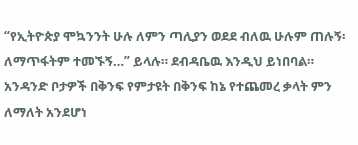“የኢትዮጵያ ሞኳንንት ሁሉ ለምን ጣሊያን ወደደ ብለዉ ሁሉም ጠሉኝ፡ ለማጥፋትም ተመኙኝ…” ይላሉ። ደብዳቤዉ እንዲህ ይነበባል። አንዳንድ ቦታዎች በቅንፍ የምታዩት በቅንፍ ከኔ የተጨመረ ቃላት ምን ለማለት አንደሆነ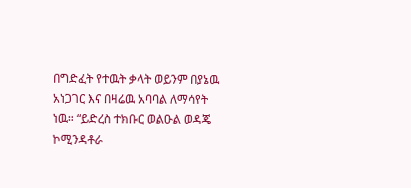በግድፈት የተዉት ቃላት ወይንም በያኔዉ አነጋገር እና በዛሬዉ አባባል ለማሳየት ነዉ። “ይድረስ ተክቡር ወልዑል ወዳጄ ኮሚንዳቶራ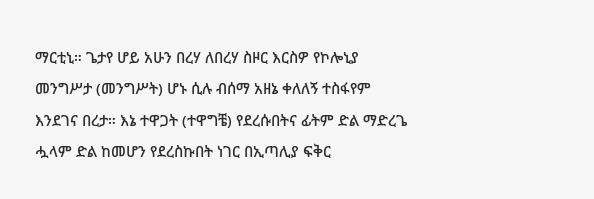ማርቲኒ። ጌታየ ሆይ አሁን በረሃ ለበረሃ ስዞር እርስዎ የኮሎኒያ መንግሥታ (መንግሥት) ሆኑ ሲሉ ብሰማ አዘኔ ቀለለኝ ተስፋየም እንደገና በረታ። እኔ ተዋጋት (ተዋግቼ) የደረሱበትና ፊትም ድል ማድረጌ ሗላም ድል ከመሆን የደረስኩበት ነገር በኢጣሊያ ፍቅር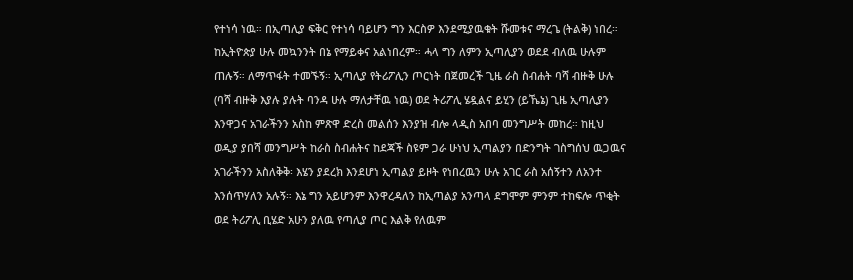የተነሳ ነዉ። በኢጣሊያ ፍቅር የተነሳ ባይሆን ግን እርስዎ እንደሚያዉቁት ሹመቱና ማረጌ (ትልቅ) ነበረ። ከኢትዮጵያ ሁሉ መኳንንት በኔ የማይቀና አልነበረም። ሓላ ግን ለምን ኢጣሊያን ወደደ ብለዉ ሁሉም ጠሉኝ። ለማጥፋት ተመኙኝ። ኢጣሊያ የትሪፖሊን ጦርነት በጀመረች ጊዜ ራስ ስብሐት ባሻ ብዙቅ ሁሉ (ባሻ ብዙቅ እያሉ ያሉት ባንዳ ሁሉ ማለታቸዉ ነዉ) ወደ ትሪፖሊ ሄዷልና ይሂን (ይኼኔ) ጊዜ ኢጣሊያን እንዋጋና አገራችንን አስከ ምጽዋ ድረስ መልሰን እንያዝ ብሎ ላዲስ አበባ መንግሥት መከረ። ከዚህ ወዲያ ያበሻ መንግሥት ከራስ ስብሐትና ከደጃች ስዩም ጋራ ሁነህ ኢጣልያን በድንግት ገስግሰህ ዉጋዉና አገራችንን አስለቅቅ፡ እሄን ያደረክ እንደሆነ ኢጣልያ ይዞት የነበረዉን ሁሉ አገር ራስ አሰኝተን ለአንተ እንሰጥሃለን አሉኝ። እኔ ግን አይሆንም እንዋረዳለን ከኢጣልያ አንጣላ ደግሞም ምንም ተከፍሎ ጥቂት ወደ ትሪፖሊ ቢሄድ አሁን ያለዉ የጣሊያ ጦር እልቅ የለዉም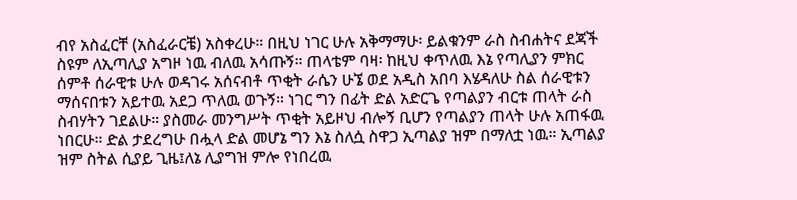ብየ አስፈርቸ (አስፈራርቼ) አስቀረሁ። በዚህ ነገር ሁሉ አቅማማሁ፡ ይልቁንም ራስ ስብሐትና ደጃች ስዩም ለኢጣሊያ አግዞ ነዉ ብለዉ አሳጡኝ። ጠላቴም ባዛ፡ ከዚህ ቀጥለዉ እኔ የጣሊያን ምክር ሰምቶ ሰራዊቱ ሁሉ ወዳገሩ አሰናብቶ ጥቂት ራሴን ሁኜ ወደ አዲስ አበባ እሄዳለሁ ስል ሰራዊቱን ማሰናበቱን አይተዉ አደጋ ጥለዉ ወጉኝ። ነገር ግን በፊት ድል አድርጌ የጣልያን ብርቱ ጠላት ራስ ስብሃትን ገደልሁ። ያስመራ መንግሥት ጥቂት አይዞህ ብሎኝ ቢሆን የጣልያን ጠላት ሁሉ አጠፋዉ ነበርሁ። ድል ታደረግሁ በሗላ ድል መሆኔ ግን እኔ ስለሷ ስዋጋ ኢጣልያ ዝም በማለቷ ነዉ። ኢጣልያ ዝም ስትል ሲያይ ጊዜ፤ለኔ ሊያግዝ ምሎ የነበረዉ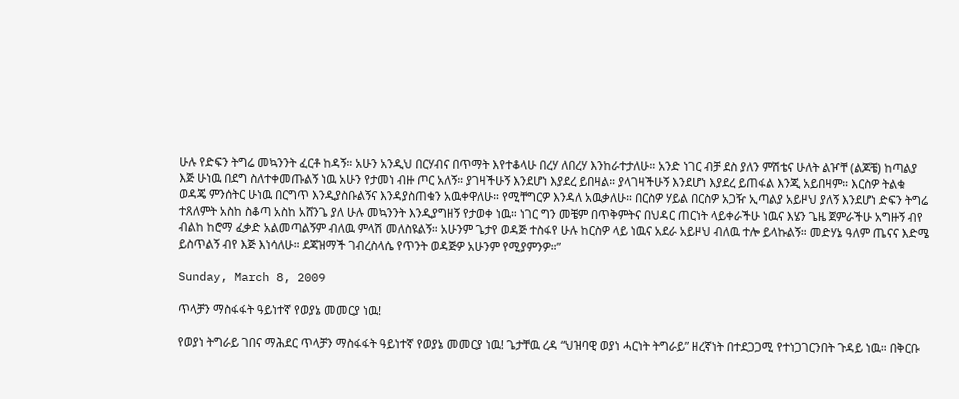ሁሉ የድፍን ትግሬ መኳንንት ፈርቶ ከዳኝ። አሁን አንዲህ በርሃብና በጥማት እየተቆላሁ በረሃ ለበረሃ እንከራተታለሁ። አንድ ነገር ብቻ ደስ ያለን ምሽቴና ሁለት ልዦቸ (ልጆቼ) ከጣልያ እጅ ሁነዉ በደግ ስለተቀመጡልኝ ነዉ አሁን የታመነ ብዙ ጦር አለኝ። ያገዛችሁኝ እንደሆነ እያደረ ይበዛል። ያላገዛችሁኝ እንደሆነ እያደረ ይጠፋል እንጂ አይበዛም። እርስዎ ትልቁ ወዳጄ ምንሰትር ሁነዉ በርግጥ እንዲያስቡልኝና እንዳያስጠቁን አዉቀዋለሁ። የሚቸግርዎ እንዳለ አዉቃለሁ። በርስዎ ሃይል በርስዎ አጋዥ ኢጣልያ አይዞህ ያለኝ እንደሆነ ድፍን ትግሬ ተጸለምት አስከ ስቆጣ አስከ አሸንጌ ያለ ሁሉ መኳንንት እንዲያግዘኝ የታወቀ ነዉ። ነገር ግን መቼም በጥቅምትና በህዳር ጠርነት ላይቀራችሁ ነዉና እሄን ጌዜ ጀምራችሁ አግዙኝ ብየ ብልከ ከሮማ ፈቃድ አልመጣልኝም ብለዉ ምላሽ መለስዩልኝ። አሁንም ጌታየ ወዳጅ ተስፋየ ሁሉ ከርስዎ ላይ ነዉና አደራ አይዞህ ብለዉ ተሎ ይላኩልኝ። መድሃኔ ዓለም ጤናና እድሜ ይስጥልኝ ብየ እጅ እነሳለሁ። ደጃዝማች ገብረስላሴ የጥንት ወዳጅዎ አሁንም የሚያምንዎ።”

Sunday, March 8, 2009

ጥላቻን ማስፋፋት ዓይነተኛ የወያኔ መመርያ ነዉ!

የወያነ ትግራይ ገበና ማሕደር ጥላቻን ማስፋፋት ዓይነተኛ የወያኔ መመርያ ነዉ! ጌታቸዉ ረዳ “ህዝባዊ ወያነ ሓርነት ትግራይ” ዘረኛነት በተደጋጋሚ የተነጋገርንበት ጉዳይ ነዉ። በቅርቡ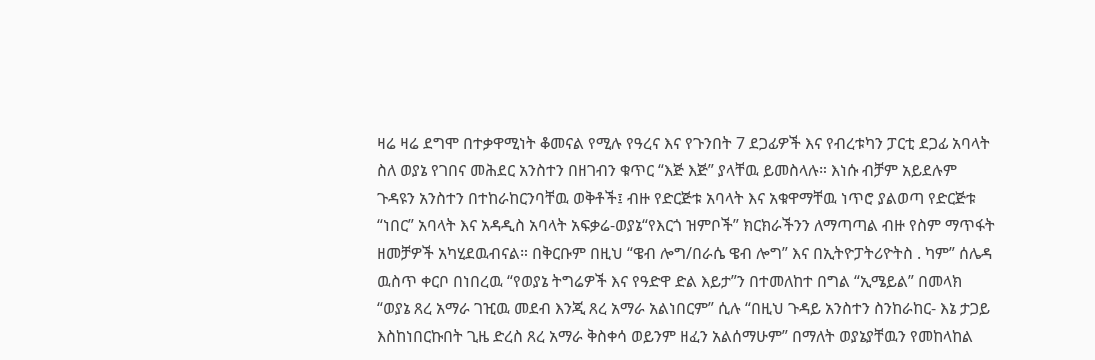ዛሬ ዛሬ ደግሞ በተቃዋሚነት ቆመናል የሚሉ የዓረና እና የጉንበት 7 ደጋፊዎች እና የብረቱካን ፓርቲ ደጋፊ አባላት ስለ ወያኔ የገበና መሕደር አንስተን በዘገብን ቁጥር “እጅ እጅ” ያላቸዉ ይመስላሉ። እነሱ ብቻም አይደሉም ጉዳዩን አንስተን በተከራከርንባቸዉ ወቅቶች፤ ብዙ የድርጅቱ አባላት እና አቁዋማቸዉ ነጥሮ ያልወጣ የድርጅቱ “ነበር” አባላት እና አዳዲስ አባላት አፍቃሬ-ወያኔ“የእርጎ ዝምቦች” ክርክራችንን ለማጣጣል ብዙ የስም ማጥፋት ዘመቻዎች አካሂደዉብናል። በቅርቡም በዚህ “ዌብ ሎግ/በራሴ ዌብ ሎግ” እና በኢትዮፓትሪዮትስ . ካም” ሰሌዳ ዉስጥ ቀርቦ በነበረዉ “የወያኔ ትግሬዎች እና የዓድዋ ድል እይታ”ን በተመለከተ በግል “ኢሜይል” በመላክ “ወያኔ ጸረ አማራ ገዢዉ መደብ እንጂ ጸረ አማራ አልነበርም” ሲሉ “በዚህ ጉዳይ አንስተን ስንከራከር- እኔ ታጋይ እስከነበርኩበት ጊዜ ድረስ ጸረ አማራ ቅስቀሳ ወይንም ዘፈን አልሰማሁም” በማለት ወያኔያቸዉን የመከላከል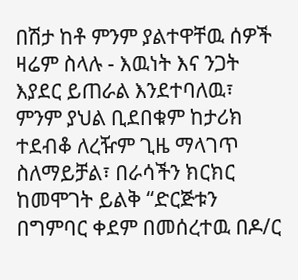በሽታ ከቶ ምንም ያልተዋቸዉ ሰዎች ዛሬም ስላሉ - እዉነት እና ንጋት እያደር ይጠራል እንደተባለዉ፣ ምንም ያህል ቢደበቁም ከታሪክ ተደብቆ ለረዥም ጊዜ ማላገጥ ስለማይቻል፣ በራሳችን ክርክር ከመሞገት ይልቅ “ድርጅቱን በግምባር ቀደም በመሰረተዉ በዶ/ር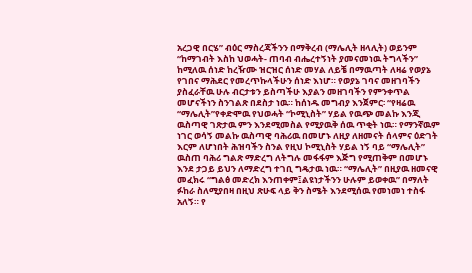አረጋዊ በርሄ” ብዕር ማስረጃችንን በማቅረብ (ማሌሊት ዘላሊት) ወይንም “ከማገብት እስከ ህወሓት- ጠባብ ብሔረተኝነት ያመናመነዉ ትግላችን” ከሚለዉ ሰነድ ከረዥሙ ዝርዝር ሰነድ መሃል ለይቼ በማዉጣት ለዛሬ የወያኔ የገበና ማሕደር የመረጥኩላችሁን ሰነድ እነሆ። የወያኔ ገባና መዘገባችን ያስፈራቸዉ ሁሉ ብርታቱን ይስጣችሁ እያልን መዘገባችን የምንቀጥል መሆናችነን ስንገልጽ በደስታ ነዉ። ከሰነዱ መግብያ እንጀምር፡ “የዛሬዉ “ማሌሊት”የቀድሞዉ የህወሓት “ኮሚኒስት” ሃይል የዉጭ መልኩ እንጂ ዉስጣዊ ገጽታዉ ምን እንደሚመስል የሚያዉቅ ሰዉ ጥቂት ነዉ። የማንኛዉም ነገር ወሳኝ መልኩ ዉስጣዊ ባሕሪዉ በመሆኑ ለዚያ ለዘመናት ሰላምና ዕድገት እርም ለሆነበት ሕዝባችን ስንል የዚህ ኮሚኒስት ሃይል ነኝ ባይ “ማሌሊት” ዉስጠ ባሕሪ ግልጽ ማድረግ ለትግሉ መፋፋም እጅግ የሚጠቅም በመሆኑ እንደ ታጋይ ይህን ለማድረግ ተገቢ ግዴታዉ ነዉ። “ማሌሊት” በዚያዉ ዘመናዊ መፈክሩ “ግልፅ መድረክ እንጠቀም፤ልዩነታችንን ሁሉም ይወቀዉ” በማለት ፉከራ ስለሚያበዛ በዚህ ጽሁፍ ላይ ቅን ስሜት እንደሚሰዉ የመነመነ ተስፋ አለኝ። የ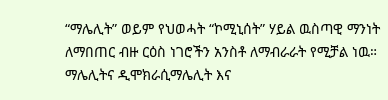“ማሌሊት” ወይም የህወሓት “ኮሚኒሰት” ሃይል ዉስጣዊ ማንነት ለማበጠር ብዙ ርዕስ ነገሮችን አንስቶ ለማብራራት የሚቻል ነዉ። ማሌሊትና ዲሞክራሲማሌሊት እና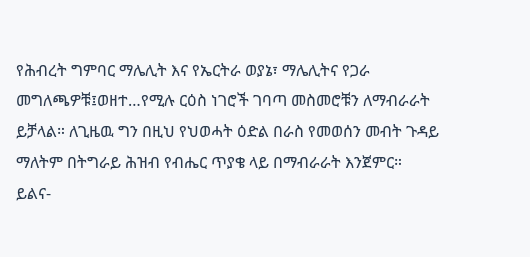የሕብረት ግምባር ማሌሊት እና የኤርትራ ወያኔ፣ ማሌሊትና የጋራ መግለጫዎቹ፤ወዘተ…የሚሉ ርዕስ ነገሮች ገባጣ መስመሮቹን ለማብራራት ይቻላል። ለጊዜዉ ግን በዚህ የህወሓት ዕድል በራስ የመወሰን መብት ጉዳይ ማለትም በትግራይ ሕዝብ የብሔር ጥያቄ ላይ በማብራራት እንጀምር። ይልና-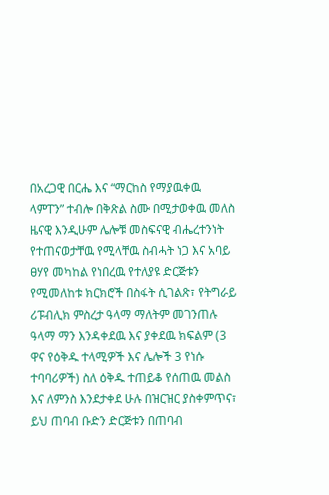በአረጋዊ በርሔ እና “ማርከስ የማያዉቀዉ ላምፐን” ተብሎ በቅጽል ስሙ በሚታወቀዉ መለስ ዜናዊ እንዲሁም ሌሎቹ መስፍናዊ ብሔረተንነት የተጠናወታቸዉ የሚላቸዉ ስብሓት ነጋ እና አባይ ፀሃየ መካከል የነበረዉ የተለያዩ ድርጅቱን የሚመለከቱ ክርክሮች በስፋት ሲገልጽ፣ የትግራይ ሪፑብሊክ ምስረታ ዓላማ ማለትም መገንጠሉ ዓላማ ማን እንዳቀደዉ እና ያቀደዉ ክፍልም (3 ዋና የዕቅዱ ተላሚዎች እና ሌሎች 3 የነሱ ተባባሪዎች) ስለ ዕቅዱ ተጠይቆ የሰጠዉ መልስ እና ለምንስ እንደታቀደ ሁሉ በዝርዝር ያስቀምጥና፣ ይህ ጠባብ ቡድን ድርጅቱን በጠባብ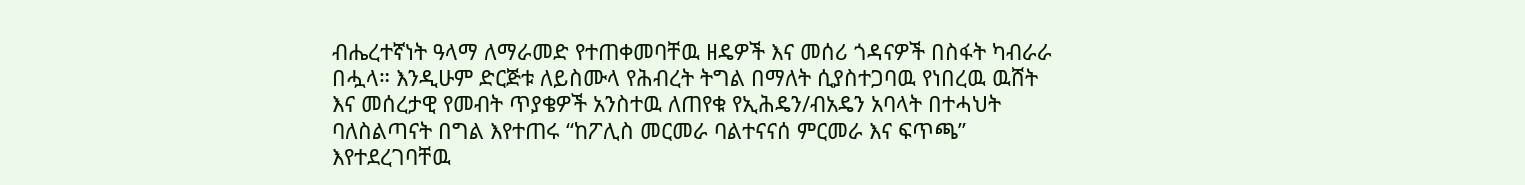ብሔረተኛነት ዓላማ ለማራመድ የተጠቀመባቸዉ ዘዴዎች እና መሰሪ ጎዳናዎች በስፋት ካብራራ በሗላ። እንዲሁም ድርጅቱ ለይስሙላ የሕብረት ትግል በማለት ሲያስተጋባዉ የነበረዉ ዉሸት እና መሰረታዊ የመብት ጥያቄዎች አንስተዉ ለጠየቁ የኢሕዴን/ብአዴን አባላት በተሓህት ባለስልጣናት በግል እየተጠሩ “ከፖሊስ መርመራ ባልተናናሰ ምርመራ እና ፍጥጫ” እየተደረገባቸዉ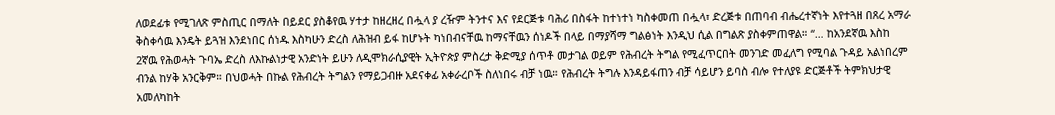ለወደፊቱ የሚገለጽ ምስጢር በማለት በይደር ያስቆየዉ ሃተታ ከዘረዘረ በሗላ ያ ረዥም ትንተና እና የደርጅቱ ባሕሪ በስፋት ከተነተነ ካስቀመጠ በሗላ፣ ድረጅቱ በጠባብ ብሔረተኛነት እየተጓዘ በጸረ አማራ ቅስቀሳዉ እንዴት ይጓዝ እንደነበር ሰነዱ እስካሁን ድረስ ለሕዝብ ይፋ ከሆኑት ካነበብናቸዉ ከማናቸዉን ሰነዶች በላይ በማያሻማ ግልፅነት እንዲህ ሲል በግልጽ ያስቀምጠዋል። “… ከአንደኛዉ እስከ 2ኛዉ የሕወሓት ጉባኤ ድረስ ለእኩልነታዊ አንድነት ይሁን ለዲሞክራሲያዊት ኢትዮጵያ ምስረታ ቅድሚያ ሰጥቶ መታገል ወይም የሕብረት ትግል የሚፈጥርበት መንገድ መፈለግ የሚባል ጉዳይ አልነበረም ብንል ከሃቅ አንርቅም። በህወሓት በኩል የሕብረት ትግልን የማይጋብዙ አደናቀፊ አቀራረቦች ስለነበሩ ብቻ ነዉ። የሕብረት ትግሉ እንዳይፋጠን ብቻ ሳይሆን ይባስ ብሎ የተለያዩ ድርጅቶች ትምክህታዊ አመለካከት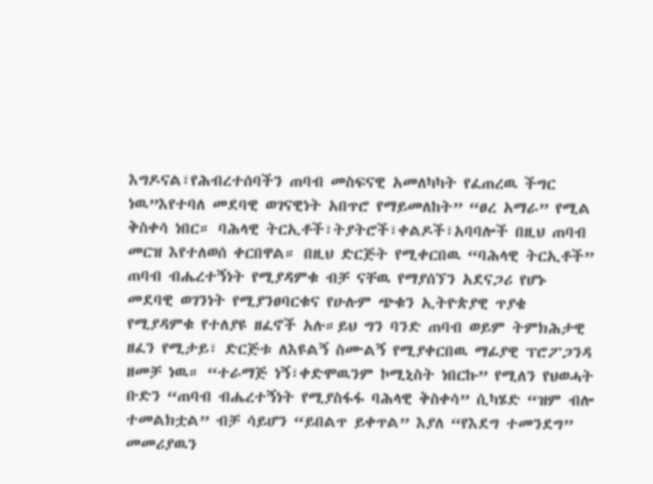እግዶናል፣የሕብረተሰባችን ጠባብ መስፍናዊ አመለካካት የፈጠረዉ ችግር ነዉ”እየተባለ መደባዊ ወገናዊነት አበጥሮ የማይመለከት” “ፀረ አማራ” የሚል ቅስቀሳ ነበር። ባሕላዊ ትርኢቶች፣ትያትሮች፣ቀልዶች፣አባባሎች በዚህ ጠባብ መርዝ እየተለወሰ ቀርበዋል። በዚህ ድርጅት የሚቀርበዉ “ባሕላዊ ትርኢቶች” ጠባብ ብሔረተኝነት የሚያዳምቁ ብቻ ናቸዉ የማያሰኘን አደናጋሪ የሆኑ መደባዊ ወገንነት የሚያንፀባርቁና የሁሉም ጭቁን ኢትዮጵያዊ ጥያቄ የሚያዳምቁ የተለያዩ ዘፈኖች አሉ።ይህ ግን ባንድ ጠባብ ወይም ትምክሕታዊ ዘፈን የሚታይ፣ ድርጅቱ ለእዩልኝ ስሙልኝ የሚያቀርበዉ ማፊያዊ ፕሮፖጋንዳ ዘመቻ ነዉ። “ተራማጅ ነኝ፣ቀድሞዉንም ኮሚኒስት ነበርኩ” የሚለን የህወሓት ቡድን “ጠባብ ብሔረተኝነት የሚያስፋፋ ባሕላዊ ቅስቀሳ” ሲካሄድ “ዝም ብሎ ተመልክቷል” ብቻ ሳይሆን “ይበልጥ ይቀጥል” እያለ “የእደግ ተመንደግ” መመሪያዉን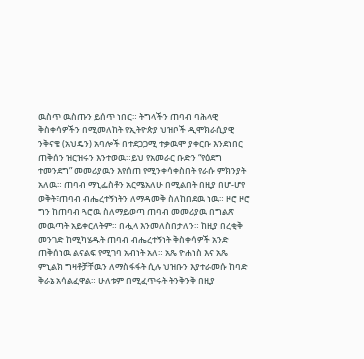ዉስጥ ዉስጡን ይሰጥ ነበር። ትግላችን ጠባብ ባሕላዊ ቅስቀሳዎችን በሚመለከት የኢትዮጵያ ህዝቦች ዲሞክራሲያዊ ንቅናቄ (አህዴን) አባሎች በተደጋጋሚ ተቃዉሞ ያቀርቡ እንደነበር ጠቅሰን ዝርዝሩን እንተወዉ።ይህ የአመራር ቡድን “የዕደግ ተመንደግ” መመሪያዉን እየሰጠ የሚንቀሳቀስበት የራሱ ምክንያት አለዉ። ጠባብ ማኒፌስቶን አርሜአለሁ በሚልበት በዚያ በሆ-ሆየ ወቅት፣ጠባብ ብሔረተኝነትን ለማዳመቅ ስለከበደዉ ነዉ። ዞሮ ዞሮ ግን ከጠባብ ጓሮዉ ስለማይወጣ ጠባብ መመሪያዉ በግልጽ መዉጣት አይቀርለትም። በሗላ እንመለስበታለን። ከዚያ በረቂቅ መንገድ ከሚካሄዱት ጠባብ ብሔረተኝነት ቅስቀሳዎች አንድ ጠቅሰነዉ ልናልፍ የሚገባ አብነት አለ። አጼ ዮሐነስ እና አጼ ምኒልክ ግዛቶቻቸዉን ለማስፋፋት ሲሉ ህዝቡን እያተራመሱ ከባድ ቅራኔ አሳልፈዋል። ሁለቱም በሚፈጥሩት ትንቅንቅ በዚያ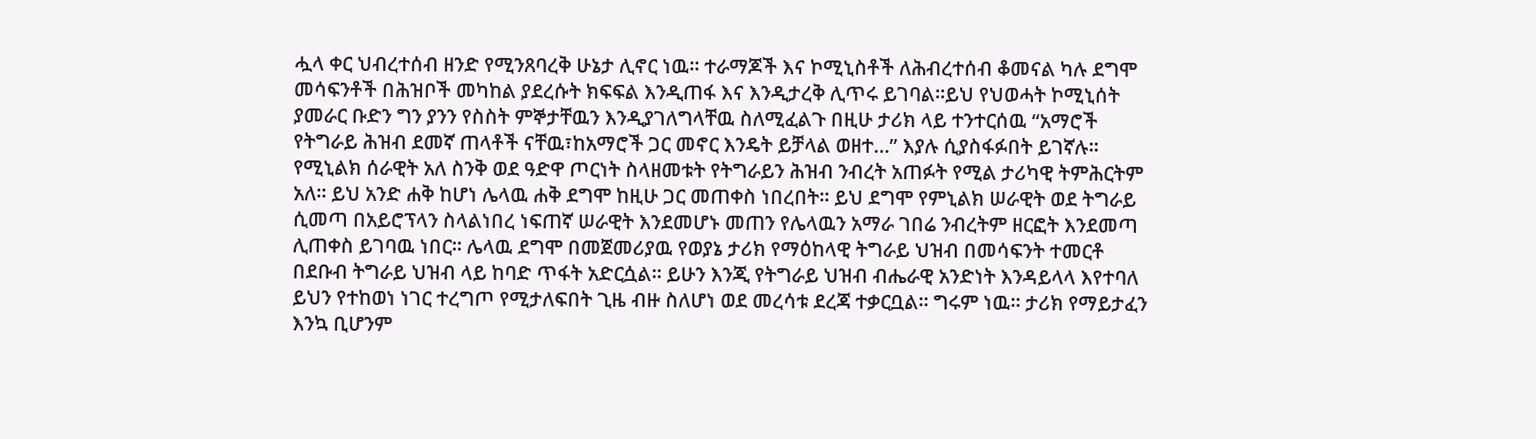ሗላ ቀር ህብረተሰብ ዘንድ የሚንጸባረቅ ሁኔታ ሊኖር ነዉ። ተራማጆች እና ኮሚኒስቶች ለሕብረተሰብ ቆመናል ካሉ ደግሞ መሳፍንቶች በሕዝቦች መካከል ያደረሱት ክፍፍል እንዲጠፋ እና እንዲታረቅ ሊጥሩ ይገባል።ይህ የህወሓት ኮሚኒሰት ያመራር ቡድን ግን ያንን የስስት ምኞታቸዉን እንዲያገለግላቸዉ ስለሚፈልጉ በዚሁ ታሪክ ላይ ተንተርሰዉ “አማሮች የትግራይ ሕዝብ ደመኛ ጠላቶች ናቸዉ፣ከአማሮች ጋር መኖር እንዴት ይቻላል ወዘተ…” እያሉ ሲያስፋፉበት ይገኛሉ። የሚኒልክ ሰራዊት አለ ስንቅ ወደ ዓድዋ ጦርነት ስላዘመቱት የትግራይን ሕዝብ ንብረት አጠፉት የሚል ታሪካዊ ትምሕርትም አለ። ይህ አንድ ሐቅ ከሆነ ሌላዉ ሐቅ ደግሞ ከዚሁ ጋር መጠቀስ ነበረበት። ይህ ደግሞ የምኒልክ ሠራዊት ወደ ትግራይ ሲመጣ በአይሮፕላን ስላልነበረ ነፍጠኛ ሠራዊት እንደመሆኑ መጠን የሌላዉን አማራ ገበሬ ንብረትም ዘርፎት እንደመጣ ሊጠቀስ ይገባዉ ነበር። ሌላዉ ደግሞ በመጀመሪያዉ የወያኔ ታሪክ የማዕከላዊ ትግራይ ህዝብ በመሳፍንት ተመርቶ በደቡብ ትግራይ ህዝብ ላይ ከባድ ጥፋት አድርሷል። ይሁን እንጂ የትግራይ ህዝብ ብሔራዊ አንድነት እንዳይላላ እየተባለ ይህን የተከወነ ነገር ተረግጦ የሚታለፍበት ጊዜ ብዙ ስለሆነ ወደ መረሳቱ ደረጃ ተቃርቧል። ግሩም ነዉ። ታሪክ የማይታፈን እንኳ ቢሆንም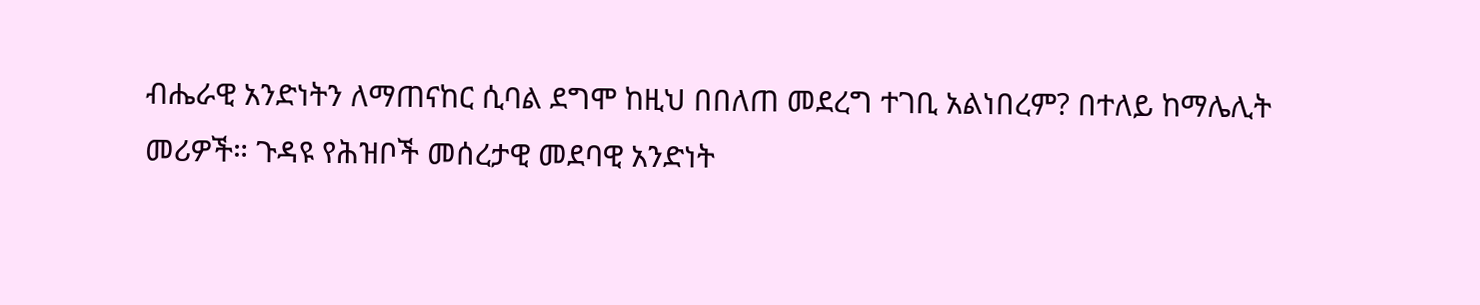ብሔራዊ አንድነትን ለማጠናከር ሲባል ደግሞ ከዚህ በበለጠ መደረግ ተገቢ አልነበረም? በተለይ ከማሌሊት መሪዎች። ጉዳዩ የሕዝቦች መሰረታዊ መደባዊ አንድነት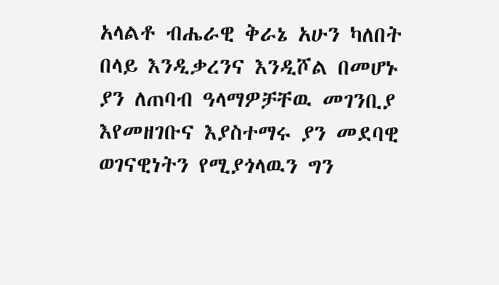አላልቶ ብሔራዊ ቅራኔ አሁን ካለበት በላይ እንዲቃረንና እንዲሾል በመሆኑ ያን ለጠባብ ዓላማዎቻቸዉ መገንቢያ እየመዘገቡና እያስተማሩ ያን መደባዊ ወገናዊነትን የሚያጎላዉን ግን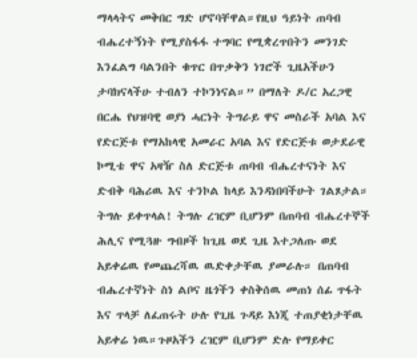ማላላትና መቅበር ግድ ሆኖባቸዋል።የዚህ ዓይነት ጠባብ ብሔረተኝነት የሚያስፋፋ ተግባር የሚቋረጥበትን መንገድ እንፈልግ ባልንበት ቁጥር በጥቃቅን ነገሮች ጊዜአችሁን ታባክናላችሁ ተብለን ተኮንነናል።” በማለት ዶ/ር አረጋዊ በርሔ የህዝባዊ ወያነ ሓርነት ትግራይ ዋና መስራች አባል እና የድርጅቱ የማአከላዊ አመራር አባል እና የድርጅቱ ወታደራዊ ኮሚቴ ዋና አዛዥ ስለ ድርጅቱ ጠባብ ብሔረተናነት እና ድብቅ ባሕሪዉ እና ተንኮል ከላይ እንዳነበባችሁት ገልጾታል። ትግሉ ይቀጥላል! ትግሉ ረዢም ቢሆንም በጠባብ ብሔረተኞች ሕሊና የሚጓዙ ግብዞች ከጊዜ ወደ ጊዜ እተጋለጡ ወደ አይቀሬዉ የመጨረሻዉ ዉድቀታቸዉ ያመራሉ። በጠባብ ብሔረተኛነት ስነ ልቦና ዜጎችን ቀስቅሰዉ መጠነ ሰፊ ጥፋት እና ጥላቻ ለፈጠሩት ሁሉ የጊዜ ጉዳይ እነጂ ተጠያቂነታቸዉ አይቀሬ ነዉ።ጉዞአችን ረዢም ቢሆንም ድሉ የማይቀር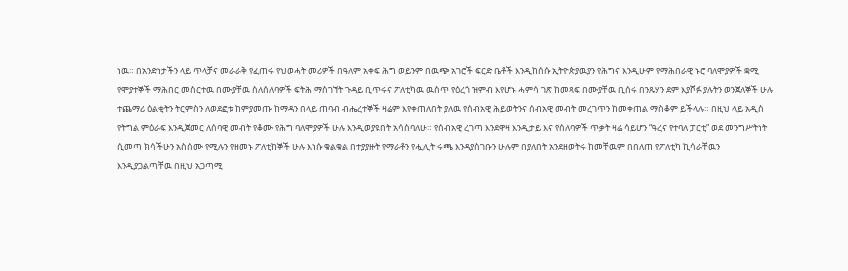ነዉ። በአንድነታችን ላይ ጥላቻና መራራቅ የፈጠሩ የህወሓት መሪዎች በዓለም አቀፍ ሕግ ወይንም በዉጭ አገሮች ፍርድ ቤቶች እንዲከሰሱ ኢትዮጵያዉያን የሕግና እንዲሁም የማሕበራዊ ኑሮ ባለሞያዎች ቋሚ የሞያተኞች ማሕበር መስርተዉ በሙያቸዉ ስለሰለባዎች ፍትሕ ማስገኘት ጉዳይ ቢጥሩና ፖለቲካዉ ዉስጥ የዕረጎ ዝምብ እየሆኑ ሓምሳ ገጽ ከመጻፍ በሙያቸዉ ቢሰሩ በንጹሃን ደም እያሾፉ ያሉትን ወንጀለኞች ሁሉ ተጨማሪ ዕልቂትን ትርምስን ለወደፎቱ ከምያመጡ ከማዳን በላይ ጠባብ ብሔረተኞች ዛሬም እየቀጠለበት ያለዉ የሰብአዊ ሕይወትንና ሰብአዊ መብት መረገጥን ከመቀጠል ማስቆም ይችላሉ። በዚህ ላይ አዲስ የትግል ምዕራፍ እንዲጀመር ለሰባዊ መብት የቆሙ የሕግ ባለሞያዎች ሁሉ እንዲወያዩበት አሳስባለሁ። የሰብአዊ ረገጣ እንደዋዛ እንዲታይ እና የሰለባዎች ጥቃት ዛሬ ሳይሆን “ዓረና የተባለ ፓርቲ” ወደ መንግሥትነት ሲመጣ ክሳችሁን አስሰሙ የሚሉን የዘመኑ ፖለቲከኞች ሁሉ እነሱ ቁልቁል በተያያዙት የማራቶን የሗሊት ሩጫ እንዳያስገቡን ሁሉም በያለበት አንደዘወትሩ ከመቸዉም በበለጠ የፖለቲካ ኪሳራቸዉን እንዲያጋልጣቸዉ በዚህ አጋጣሚ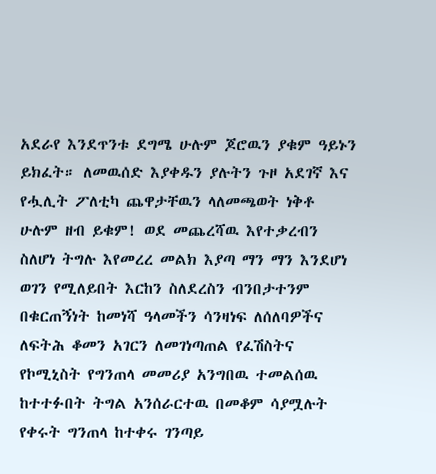አደራየ እንደጥንቱ ደግሜ ሁሉም ጆሮዉን ያቁም ዓይኑን ይክፈት። ለመዉሰድ እያቀዱን ያሉትን ጉዞ አደገኛ እና የሗሊት ፖለቲካ ጨዋታቸዉን ላለመጫወት ነቅቶ ሁሉም ዘብ ይቁም! ወደ መጨረሻዉ እየተቃረብን ስለሆነ ትግሉ እየመረረ መልክ እያጣ ማን ማን እንደሆነ ወገን የሚለይበት እርከን ስለደረስን ብንበታተንም በቁርጠኝነት ከመነሻ ዓላመችን ሳንዛነፍ ለሰለባዎችና ለፍትሕ ቆመን አገርን ለመገነጣጠል የፈሽስትና የኮሚኒስት የግንጠላ መመሪያ አንግበዉ ተመልሰዉ ከተተፉበት ትግል አንሰራርተዉ በመቆም ሳያሟሉት የቀሩት ግንጠላ ከተቀሩ ገንጣይ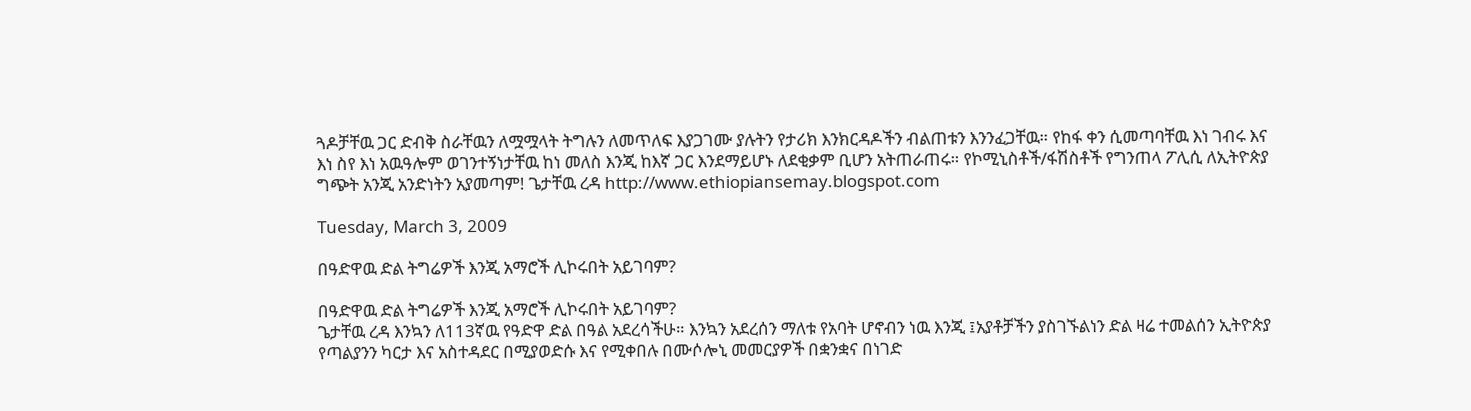ጓዶቻቸዉ ጋር ድብቅ ስራቸዉን ለሟሟላት ትግሉን ለመጥለፍ እያጋገሙ ያሉትን የታሪክ እንክርዳዶችን ብልጠቱን እንንፈጋቸዉ። የከፋ ቀን ሲመጣባቸዉ እነ ገብሩ እና እነ ስየ እነ አዉዓሎም ወገንተኝነታቸዉ ከነ መለስ እንጂ ከእኛ ጋር እንደማይሆኑ ለደቂቃም ቢሆን አትጠራጠሩ። የኮሚኒስቶች/ፋሽስቶች የግንጠላ ፖሊሲ ለኢትዮጵያ ግጭት አንጂ አንድነትን አያመጣም! ጌታቸዉ ረዳ http://www.ethiopiansemay.blogspot.com

Tuesday, March 3, 2009

በዓድዋዉ ድል ትግሬዎች እንጂ አማሮች ሊኮሩበት አይገባም?

በዓድዋዉ ድል ትግሬዎች እንጂ አማሮች ሊኮሩበት አይገባም?
ጌታቸዉ ረዳ እንኳን ለ113ኛዉ የዓድዋ ድል በዓል አደረሳችሁ። እንኳን አደረሰን ማለቱ የአባት ሆኖብን ነዉ እንጂ ፤አያቶቻችን ያስገኙልነን ድል ዛሬ ተመልሰን ኢትዮጵያ የጣልያንን ካርታ እና አስተዳደር በሚያወድሱ እና የሚቀበሉ በሙሶሎኒ መመርያዎች በቋንቋና በነገድ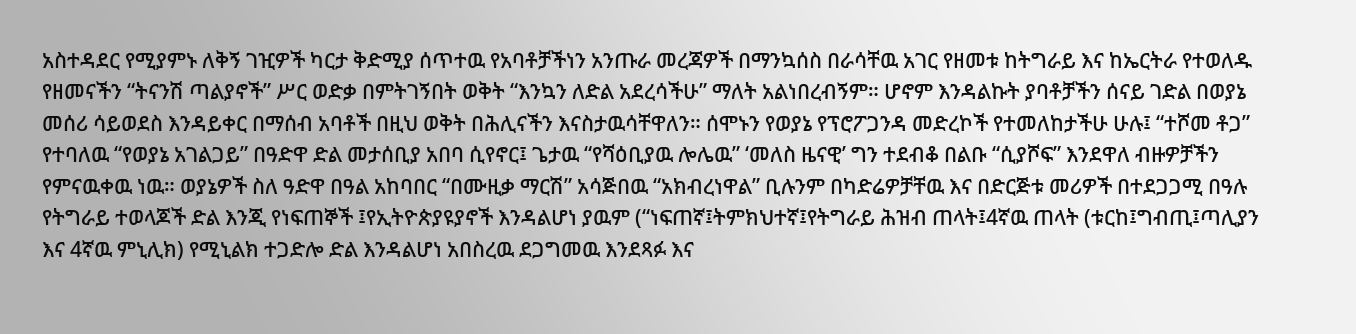አስተዳደር የሚያምኑ ለቅኝ ገዢዎች ካርታ ቅድሚያ ሰጥተዉ የአባቶቻችነን አንጡራ መረጃዎች በማንኳሰስ በራሳቸዉ አገር የዘመቱ ከትግራይ እና ከኤርትራ የተወለዱ የዘመናችን “ትናንሽ ጣልያኖች” ሥር ወድቃ በምትገኝበት ወቅት “እንኳን ለድል አደረሳችሁ” ማለት አልነበረብኝም። ሆኖም እንዳልኩት ያባቶቻችን ሰናይ ገድል በወያኔ መሰሪ ሳይወደስ እንዳይቀር በማሰብ አባቶች በዚህ ወቅት በሕሊናችን እናስታዉሳቸዋለን። ሰሞኑን የወያኔ የፕሮፖጋንዳ መድረኮች የተመለከታችሁ ሁሉ፤ “ተሾመ ቶጋ” የተባለዉ “የወያኔ አገልጋይ” በዓድዋ ድል መታሰቢያ አበባ ሲየኖር፤ ጌታዉ “የሻዕቢያዉ ሎሌዉ” ‘መለስ ዜናዊ’ ግን ተደብቆ በልቡ “ሲያሾፍ” እንደዋለ ብዙዎቻችን የምናዉቀዉ ነዉ። ወያኔዎች ስለ ዓድዋ በዓል አከባበር “በሙዚቃ ማርሽ” አሳጅበዉ “አክብረነዋል” ቢሉንም በካድሬዎቻቸዉ እና በድርጅቱ መሪዎች በተደጋጋሚ በዓሉ የትግራይ ተወላጆች ድል እንጂ የነፍጠኞች ፤የኢትዮጵያዩያኖች እንዳልሆነ ያዉም (“ነፍጠኛ፤ትምክህተኛ፤የትግራይ ሕዝብ ጠላት፤4ኛዉ ጠላት (ቱርከ፤ግብጢ፤ጣሊያን እና 4ኛዉ ምኒሊክ) የሚኒልክ ተጋድሎ ድል እንዳልሆነ አበስረዉ ደጋግመዉ እንደጻፉ እና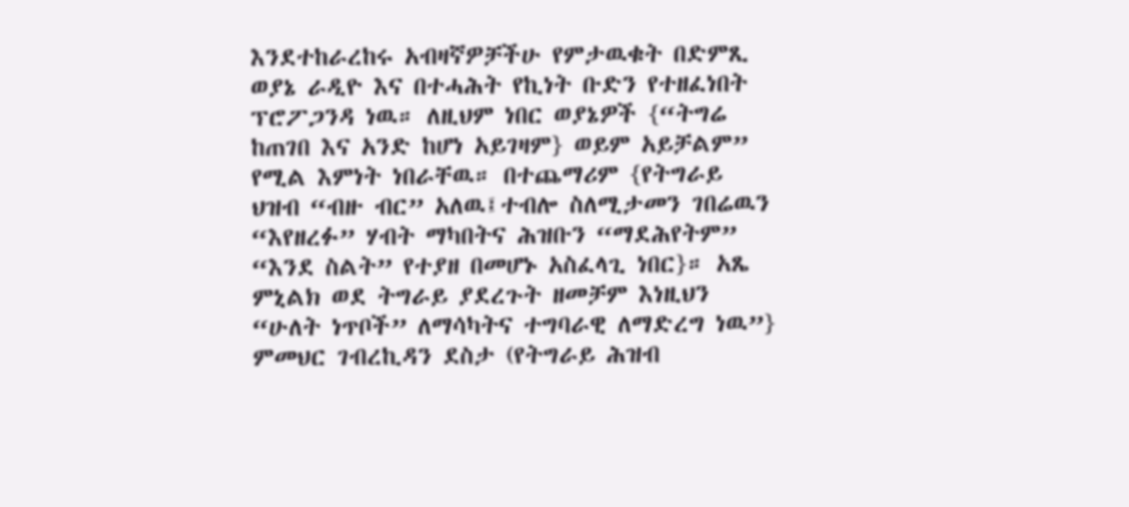እንደተከራረከሩ አብዛኛዎቻችሁ የምታዉቁት በድምጺ ወያኔ ራዲዮ እና በተሓሕት የኪነት ቡድን የተዘፈነበት ፕሮፖጋንዳ ነዉ። ለዚህም ነበር ወያኔዎች {“ትግሬ ከጠገበ እና አንድ ከሆነ አይገዛም} ወይም አይቻልም” የሚል እምነት ነበራቸዉ። በተጨማሪም {የትግራይ ህዝብ “ብዙ ብር” አለዉ፤ተብሎ ስለሚታመን ገበሬዉን “እየዘረፉ” ሃብት ማካበትና ሕዝቡን “ማደሕየትም” “እንደ ስልት” የተያዘ በመሆኑ አስፈላጊ ነበር}። አጼ ምኒልክ ወደ ትግራይ ያደረጉት ዘመቻም እነዚህን “ሁለት ነጥቦች” ለማሳካትና ተግባራዊ ለማድረግ ነዉ”} ምመህር ገብረኪዳን ደስታ (የትግራይ ሕዝብ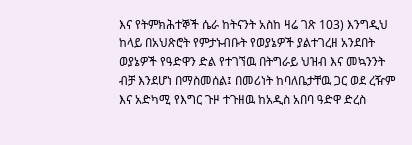እና የትምክሕተኞች ሴራ ከትናንት አስከ ዛሬ ገጽ 103) እንግዲህ ከላይ በአህጽሮት የምታኑብቡት የወያኔዎች ያልተገረዘ አንደበት ወያኔዎች የዓድዋን ድል የተገኘዉ በትግራይ ህዝብ እና መኳንንት ብቻ እንደሆነ በማስመሰል፤ በመሪነት ከባለቤታቸዉ ጋር ወደ ረዥም እና አድካሚ የእግር ጉዞ ተጉዘዉ ከአዲስ አበባ ዓድዋ ድረስ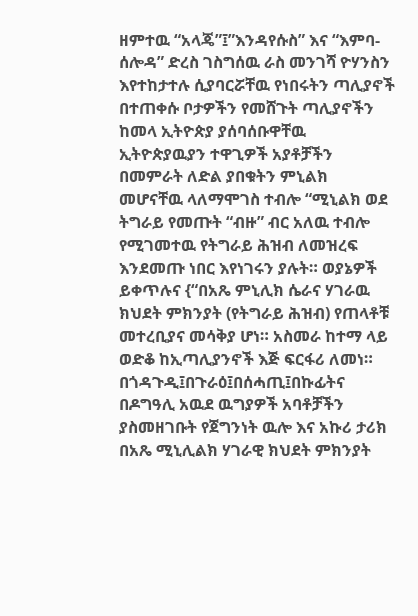ዘምተዉ “አላጄ”፤”እንዳየሱስ” እና “እምባ-ሰሎዳ” ድረስ ገስግሰዉ ራስ መንገሻ ዮሃንስን እየተከታተሉ ሲያባርሯቸዉ የነበሩትን ጣሊያኖች በተጠቀሱ ቦታዎችን የመሸጉት ጣሊያኖችን ከመላ ኢትዮጵያ ያሰባሰቡዋቸዉ ኢትዮጵያዉያን ተዋጊዎች አያቶቻችን በመምራት ለድል ያበቁትን ምኒልክ መሆናቸዉ ላለማሞገስ ተብሎ “ሚኒልክ ወደ ትግራይ የመጡት “ብዙ” ብር አለዉ ተብሎ የሚገመተዉ የትግራይ ሕዝብ ለመዝረፍ እንደመጡ ነበር እየነገሩን ያሉት። ወያኔዎች ይቀጥሉና {“በአጼ ምኒሊክ ሴራና ሃገራዉ ክህደት ምክንያት (የትግራይ ሕዝብ) የጠላቶቹ መተረቢያና መሳቅያ ሆነ። አስመራ ከተማ ላይ ወድቆ ከኢጣሊያንኖች እጅ ፍርፋሪ ለመነ። በጎዳጉዲ፤በጉራዕ፤በሰሓጢ፤በኩፊትና በዶግዓሊ አዉደ ዉግያዎች አባቶቻችን ያስመዘገቡት የጀግንነት ዉሎ እና አኩሪ ታሪክ በአጼ ሚኒሊልክ ሃገራዊ ክህደት ምክንያት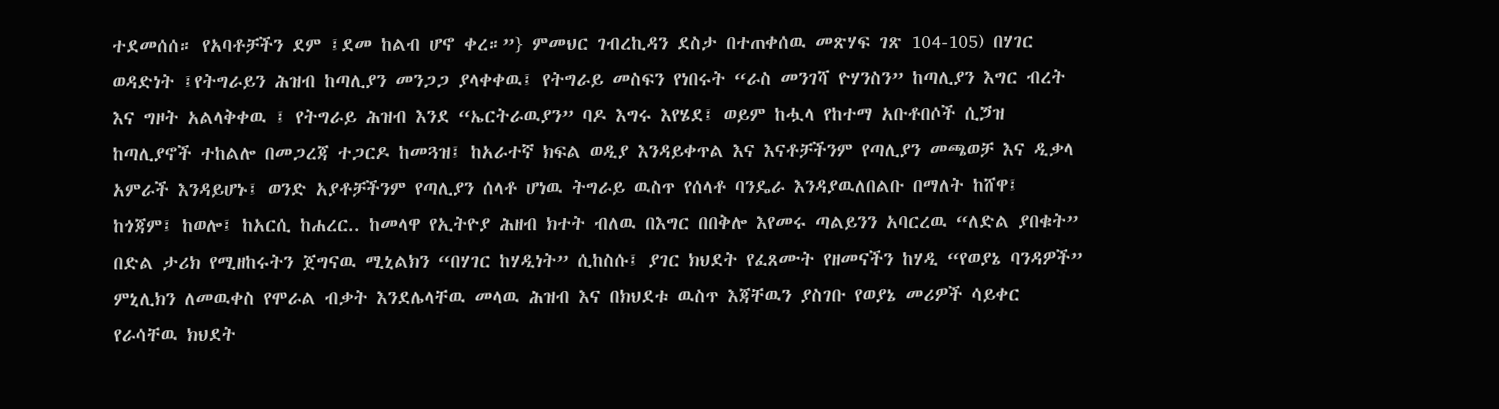ተደመሰሰ። የአባቶቻችን ደም ፤ደመ ከልብ ሆኖ ቀረ።”} ምመህር ገብረኪዳን ደስታ በተጠቀሰዉ መጽሃፍ ገጽ 104-105) በሃገር ወዳድነት ፤የትግራይን ሕዝብ ከጣሊያን መንጋጋ ያላቀቀዉ፤ የትግራይ መስፍን የነበሩት “ራስ መንገሻ ዮሃንስን” ከጣሊያን እግር ብረት እና ግዞት አልላቅቀዉ ፤ የትግራይ ሕዝብ እንደ “ኤርትራዉያን” ባዶ እግሩ እየሄደ፤ ወይም ከሗላ የከተማ አቡቶበሶች ሲጛዝ ከጣሊያኖች ተከልሎ በመጋረጃ ተጋርዶ ከመጓዝ፤ ከአራተኛ ክፍል ወዲያ እንዳይቀጥል እና እናቶቻችንም የጣሊያን መጫወቻ እና ዲቃላ አምራች እንዳይሆኑ፤ ወንድ አያቶቻችንም የጣሊያን ሰላቶ ሆነዉ ትግራይ ዉስጥ የሰላቶ ባንዴራ እንዳያዉለበልቡ በማለት ከሸዋ፤ ከጎጃም፤ ከወሎ፤ ከአርሲ ከሐረር.. ከመላዋ የኢትዮያ ሕዘብ ክተት ብለዉ በእግር በበቅሎ እየመሩ ጣልይንን አባርረዉ “ለድል ያበቁት” በድል ታሪክ የሚዘከሩትን ጀግናዉ ሚኒልክን “በሃገር ከሃዲነት” ሲከስሱ፤ ያገር ክህደት የፈጸሙት የዘመናችን ከሃዲ “የወያኔ ባንዳዎች” ምኒሊክን ለመዉቀስ የሞራል ብቃት እንደሌላቸዉ መላዉ ሕዝብ እና በክህደቱ ዉስጥ እጃቸዉን ያስገቡ የወያኔ መሪዎች ሳይቀር የራሳቸዉ ክህደት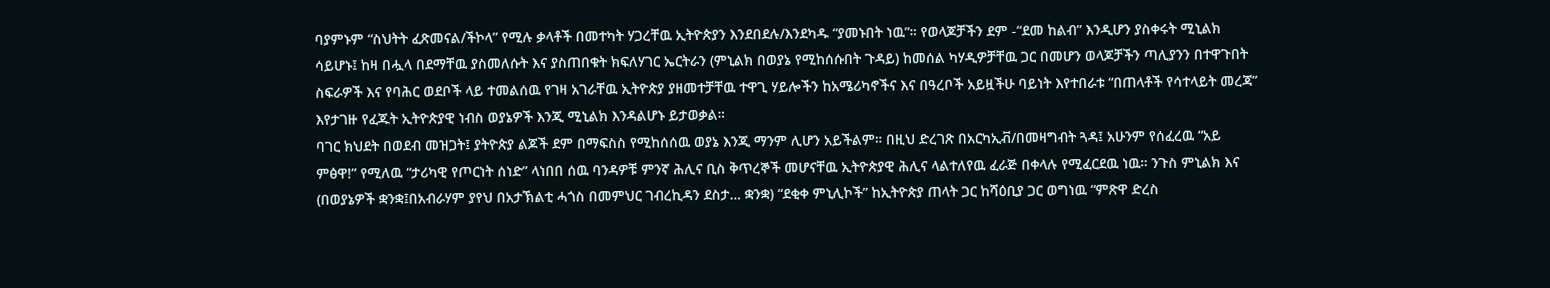ባያምኑም “ስህትት ፈጽመናል/ችኮላ” የሚሉ ቃላቶች በመተካት ሃጋረቸዉ ኢትዮጵያን እንደበደሉ/እንደካዱ “ያመኑበት ነዉ”። የወላጆቻችን ደም -“ደመ ከልብ” እንዲሆን ያስቀሩት ሚኒልክ ሳይሆኑ፤ ከዛ በሗላ በደማቸዉ ያስመለሱት እና ያስጠበቁት ክፍለሃገር ኤርትራን (ምኒልክ በወያኔ የሚከሰሱበት ጉዳይ) ከመሰል ካሃዲዎቻቸዉ ጋር በመሆን ወላጆቻችን ጣሊያንን በተዋጉበት ስፍራዎች እና የባሕር ወደቦች ላይ ተመልሰዉ የገዛ አገራቸዉ ኢትዮጵያ ያዘመተቻቸዉ ተዋጊ ሃይሎችን ከአሜሪካኖችና እና በዓረቦች አይዟችሁ ባይነት እየተበራቱ “በጠላቶች የሳተላይት መረጃ” እየታገዙ የፈጁት ኢትዮጵያዊ ነብስ ወያኔዎች እንጂ ሚኒልክ እንዳልሆኑ ይታወቃል።
ባገር ክህደት በወደብ መዝጋት፤ ያትዮጵያ ልጆች ደም በማፍስስ የሚከሰሰዉ ወያኔ እንጂ ማንም ሊሆን አይችልም። በዚህ ድረገጽ በአርካኢቭ/በመዛግብት ጓዳ፤ አሁንም የሰፈረዉ “አይ ምፅዋ!” የሚለዉ “ታሪካዊ የጦርነት ሰነድ” ላነበበ ሰዉ ባንዳዎቹ ምንኛ ሕሊና ቢስ ቅጥረኞች መሆናቸዉ ኢትዮጵያዊ ሕሊና ላልተለየዉ ፈራጅ በቀላሉ የሚፈርደዉ ነዉ። ንጉስ ምኒልክ እና (በወያኔዎች ቋንቋ፤በአብራሃም ያየህ በአታኽልቲ ሓጎስ በመምህር ገብረኪዳን ደስታ… ቋንቋ) “ደቂቀ ምኒሊኮች” ከኢትዮጵያ ጠላት ጋር ከሻዕቢያ ጋር ወግነዉ “ምጽዋ ድረስ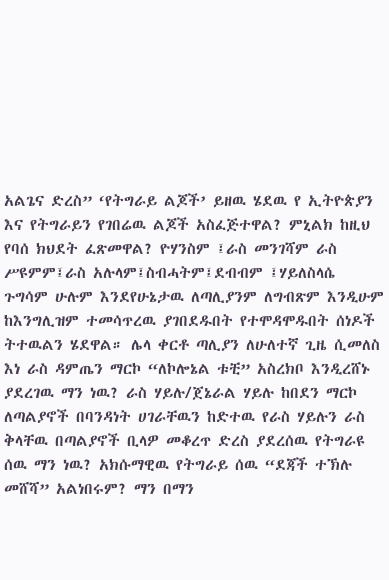አልጌና ድረስ” ‘የትግራይ ልጆች’ ይዘዉ ሄደዉ የ ኢትዮጵያን እና የትግራይን የገበሬዉ ልጆች አስፈጅተዋል? ምኒልክ ከዚህ የባሰ ክህደት ፈጽመዋል? ዮሃንስም ፤ራስ መንገሻም ራስ ሥዩምም፤ራስ አሉላም፤ስብሓትም፤ደብብም ፤ሃይለስላሴ ጉግሳም ሁሉም እንደየሁኔታዉ ለጣሊያንም ለግብጽም እንዲሁም ከእንግሊዝም ተመሳጥረዉ ያገበደዱበት የተሞዳሞዱበት ሰነዶች ትተዉልን ሄደዋል። ሌላ ቀርቶ ጣሊያን ለሁለተኛ ጊዜ ሲመለስ እነ ራስ ዳምጤን ማርኮ “ለኮሎኔል ቱቺ” አስረክቦ እንዲረሸኑ ያደረገዉ ማን ነዉ? ራስ ሃይሉ/ጀኔራል ሃይሉ ከበደን ማርኮ ለጣልያኖች በባንዳነት ሀገራቸዉን ከድተዉ የራስ ሃይሉን ራስ ቅላቸዉ በጣልያኖች ቢላዎ መቆረጥ ድረስ ያደረሰዉ የትግራዩ ሰዉ ማን ነዉ? አክሱማዊዉ የትግራይ ሰዉ “ደጃች ተኽሉ መሸሻ” አልነበሩም? ማን በማን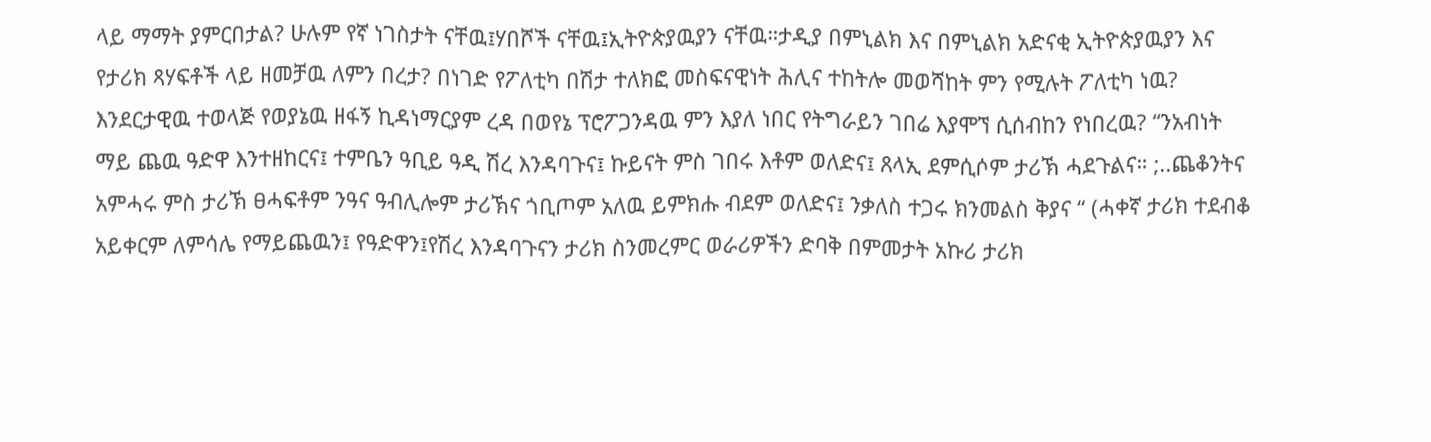ላይ ማማት ያምርበታል? ሁሉም የኛ ነገስታት ናቸዉ፤ሃበሾች ናቸዉ፤ኢትዮጵያዉያን ናቸዉ።ታዲያ በምኒልክ እና በምኒልክ አድናቂ ኢትዮጵያዉያን እና የታሪክ ጻሃፍቶች ላይ ዘመቻዉ ለምን በረታ? በነገድ የፖለቲካ በሽታ ተለክፎ መስፍናዊነት ሕሊና ተከትሎ መወሻከት ምን የሚሉት ፖለቲካ ነዉ? እንደርታዊዉ ተወላጅ የወያኔዉ ዘፋኝ ኪዳነማርያም ረዳ በወየኔ ፕሮፖጋንዳዉ ምን እያለ ነበር የትግራይን ገበሬ እያሞኘ ሲሰብከን የነበረዉ? “ንአብነት ማይ ጨዉ ዓድዋ እንተዘከርና፤ ተምቤን ዓቢይ ዓዲ ሽረ እንዳባጉና፤ ኩይናት ምስ ገበሩ እቶም ወለድና፤ ጸላኢ ደምሲሶም ታሪኽ ሓደጉልና። ;..ጨቆንትና አምሓሩ ምስ ታሪኽ ፀሓፍቶም ንዓና ዓብሊሎም ታሪኽና ጎቢጦም አለዉ ይምክሑ ብደም ወለድና፤ ንቃለስ ተጋሩ ክንመልስ ቅያና “ (ሓቀኛ ታሪክ ተደብቆ አይቀርም ለምሳሌ የማይጨዉን፤ የዓድዋን፤የሽረ እንዳባጉናን ታሪክ ስንመረምር ወራሪዎችን ድባቅ በምመታት አኩሪ ታሪክ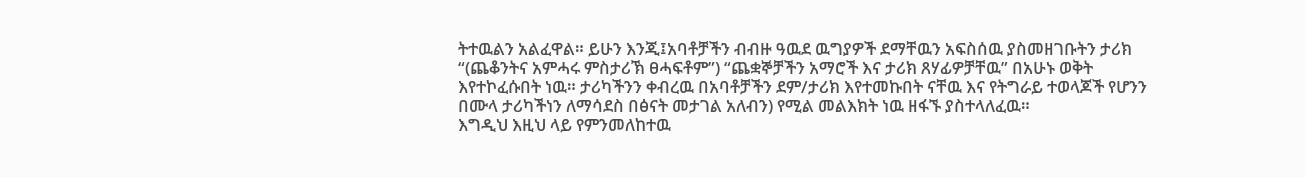ትተዉልን አልፈዋል። ይሁን እንጂ፤አባቶቻችን ብብዙ ዓዉደ ዉግያዎች ደማቸዉን አፍስሰዉ ያስመዘገቡትን ታሪክ “(ጨቆንትና አምሓሩ ምስታሪኽ ፀሓፍቶም”) “ጨቋኞቻችን አማሮች እና ታሪክ ጸሃፊዎቻቸዉ” በአሁኑ ወቅት እየተኮፈሱበት ነዉ። ታሪካችንን ቀብረዉ በአባቶቻችን ደም/ታሪክ እየተመኩበት ናቸዉ እና የትግራይ ተወላጆች የሆንን በሙላ ታሪካችነን ለማሳደስ በፅናት መታገል አለብን) የሚል መልእክት ነዉ ዘፋኙ ያስተላለፈዉ።
እግዲህ እዚህ ላይ የምንመለከተዉ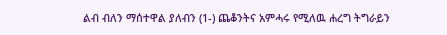ልብ ብለን ማሰተዋል ያለብን (1-) ጨቆንትና አምሓሩ የሚለዉ ሐረግ ትግራይን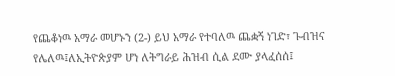የጨቆነዉ አማራ መሆኑን (2-) ይህ አማራ የተባለዉ ጨቋኝ ነገድ፣ ጉብዝና የሌለዉ፤ለኢትዮጵያም ሆነ ለትግራይ ሕዝብ ሲል ደሙ ያላፈሰሰ፤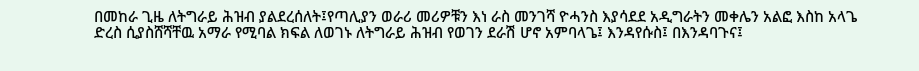በመከራ ጊዜ ለትግራይ ሕዝብ ያልደረሰለት፤የጣሊያን ወራሪ መሪዎቹን እነ ራስ መንገሻ ዮሓንስ እያሳደደ አዲግራትን መቀሌን አልፎ እስከ አላጌ ድረስ ሲያስሸሻቸዉ አማራ የሚባል ክፍል ለወገኑ ለትግራይ ሕዝብ የወገን ደራሽ ሆኖ አምባላጌ፤ እንዳየሱስ፤ በእንዳባጉና፤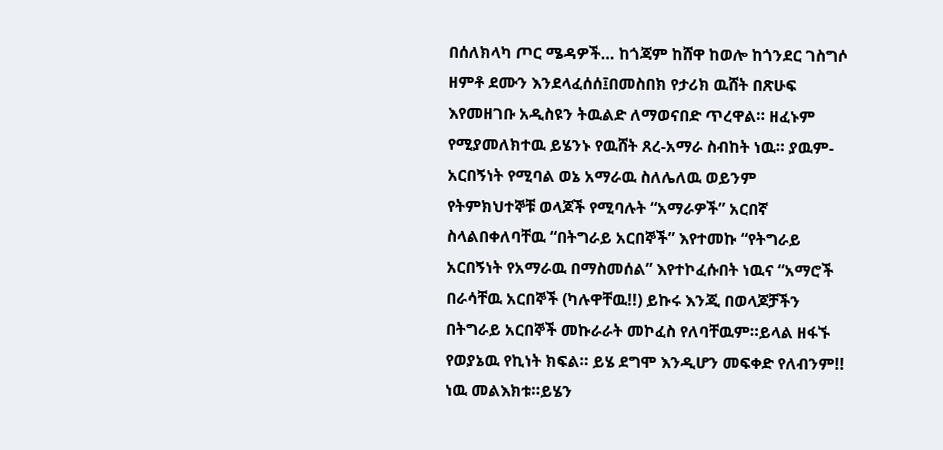በሰለክላካ ጦር ሜዳዎች… ከጎጃም ከሸዋ ከወሎ ከጎንደር ገስግሶ ዘምቶ ደሙን እንደላፈሰሰ፤በመስበክ የታሪክ ዉሸት በጽሁፍ እየመዘገቡ አዲስዩን ትዉልድ ለማወናበድ ጥረዋል። ዘፈኑም የሚያመለክተዉ ይሄንኑ የዉሸት ጸረ-አማራ ስብከት ነዉ። ያዉም-አርበኝነት የሚባል ወኔ አማራዉ ስለሌለዉ ወይንም የትምክህተኞቹ ወላጆች የሚባሉት “አማራዎች” አርበኛ ስላልበቀለባቸዉ “በትግራይ አርበኞች” እየተመኩ “የትግራይ አርበኝነት የአማራዉ በማስመሰል” እየተኮፈሱበት ነዉና “አማሮች በራሳቸዉ አርበኞች (ካሉዋቸዉ!!) ይኩሩ እንጂ በወላጆቻችን በትግራይ አርበኞች መኩራራት መኮፈስ የለባቸዉም።ይላል ዘፋኙ የወያኔዉ የኪነት ክፍል። ይሄ ደግሞ እንዲሆን መፍቀድ የለብንም!! ነዉ መልእክቱ።ይሄን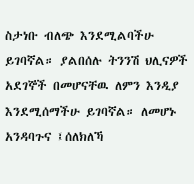ስታነቡ ብለጭ እንደሚልባችሁ ይገባኛል። ያልበሰሉ ትንንሽ ህሊናዎች አደገኞች በመሆናቸዉ ለምን እንዲያ እንደሚሰማችሁ ይገባኛል። ለመሆኑ አንዳባጉና ፤ሰለክለኻ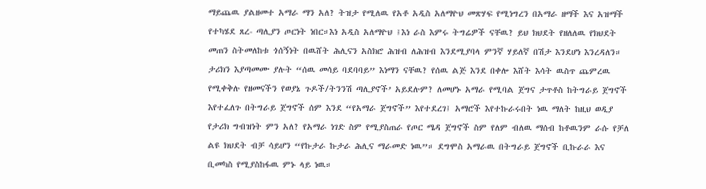ማይጨዉ ያልዘመተ አማራ ማን አለ? ትዝታ የሚለዉ የአቶ አዲስ አለማዮህ መጽሃፍ የሚነግረን በአማራ ዘማች እና አዝማች የተካሄደ ጸረ- ጣሊያን ጦርነት ነበር።እነ አዲስ አለማዮህ ፤እነ ራስ እምሩ ትግሬዎች ናቸዉ? ይህ ክህደት የዘለለዉ የክህደት መጠን ስትመለከቱ ጎሰኝነት በዉሸት ሕሊናን አስክሮ ሕዝብ ለሕዝብ እንደሚያባላ ምንኛ ሃይለኛ በሽታ እንደሆነ እንረዳለን። ታሪክን እያጣመሙ ያሉት “ሰዉ መሳይ ባደባባይ” እነማን ናቸዉ? የሰዉ ልጅ እንደ በቀሎ እሸት እሳት ዉስጥ ጨምረዉ የሚቀቅሉ የዘመናችን የወያኔ ጉዶች/ትንንሽ ጣሊያኖች’ አይደሉም? ለመሆኑ አማራ የሚባል ጀግና ታጥቶስ ከትግራይ ጀግኖች እየተፈለጉ በትግራይ ጀግኖች ሰም እንደ “የአማራ ጀግኖች” እየተደረገ፤ አማሮች እየተኩራሩበት ነዉ ማለት ከዚህ ወዲያ የታሪክ ግብዝነት ምን አለ? የአማራ ነገድ ስም የሚያስጠራ የጦር ሜዳ ጀግኖች ስም የለም ብለዉ ማሰብ ከቶዉንም ራሱ የቻለ ልዩ ክህደት ብቻ ሳይሆን “የኩታራ ኩታራ ሕሊና ማራመድ ነዉ”። ደግሞስ አማራዉ በትግራይ ጀግኖች ቢኩራራ እና ቢመካስ የሚያስከፋዉ ምኑ ላይ ነዉ።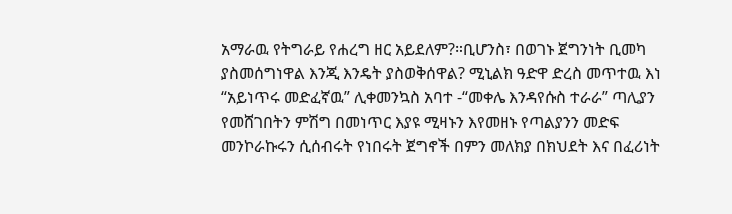አማራዉ የትግራይ የሐረግ ዘር አይደለም?።ቢሆንስ፣ በወገኑ ጀግንነት ቢመካ ያስመሰግነዋል እንጂ እንዴት ያስወቅሰዋል? ሚኒልክ ዓድዋ ድረስ መጥተዉ እነ “አይነጥሩ መድፈኛዉ” ሊቀመንኳስ አባተ -“መቀሌ እንዳየሱስ ተራራ” ጣሊያን የመሸገበትን ምሽግ በመነጥር እያዩ ሚዛኑን እየመዘኑ የጣልያንን መድፍ መንኮራኩሩን ሲሰብሩት የነበሩት ጀግኖች በምን መለክያ በክህደት እና በፈሪነት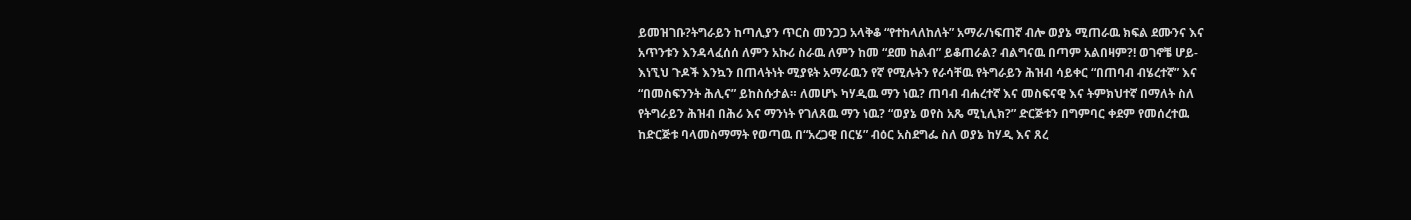ይመዝገቡ?ትግራይን ከጣሊያን ጥርስ መንጋጋ አላቅቆ “የተከላለከለት” አማራ/ነፍጠኛ ብሎ ወያኔ ሚጠራዉ ክፍል ደሙንና እና አጥንቱን እንዳላፈሰሰ ለምን አኩሪ ስራዉ ለምን ከመ “ደመ ከልብ” ይቆጠራል? ብልግናዉ በጣም አልበዛም?! ወገኖቼ ሆይ- እነኚህ ጉዶች እንኳን በጠላትነት ሚያዩት አማራዉን የኛ የሚሉትን የራሳቸዉ የትግራይን ሕዝብ ሳይቀር “በጠባብ ብሄረተኛ” እና “በመስፍንንት ሕሊና” ይከስሱታል። ለመሆኑ ካሃዲዉ ማን ነዉ? ጠባብ ብሐረተኛ እና መስፍናዊ እና ትምክህተኛ በማለት ስለ የትግራይን ሕዝብ በሕሪ እና ማንነት የገለጸዉ ማን ነዉ? “ወያኔ ወየስ አጼ ሚኒሊክ?” ድርጅቱን በግምባር ቀደም የመሰረተዉ ከድርጅቱ ባላመስማማት የወጣዉ በ“አረጋዊ በርሄ” ብዕር አስደግፌ ስለ ወያኔ ከሃዲ እና ጸረ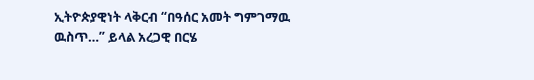ኢትዮጵያዊነት ላቅርብ “በዓሰር አመት ግምገማዉ ዉስጥ…” ይላል አረጋዊ በርሄ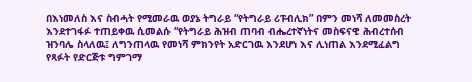በእነመለስ እና ስብሓት የሚመራዉ ወያኔ ትግራይ “የትግራይ ሪፑብሊክ” በምን መነሻ ለመመስረት እንደተገፋፉ ተጠይቀዉ ሲመልሱ “የትግራይ ሕዝብ ጠባብ ብሔረተኛነትና መስፍናዊ ሕብረተሰብ ዝንባሌ ስላለዉ፤ ለግንጠላዉ የመነሻ ምክንየት አድርገዉ እንደሆነ እና ሊነጠል እንደሚፈልግ የጻፉት የድርጅቱ ግምገማ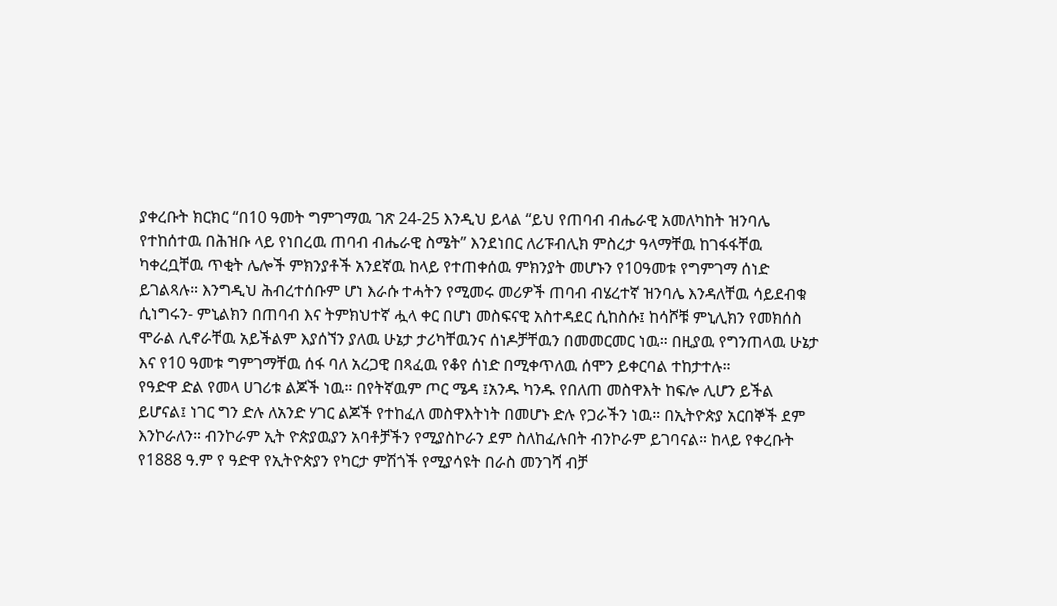ያቀረቡት ክርክር “በ10 ዓመት ግምገማዉ ገጽ 24-25 እንዲህ ይላል “ይህ የጠባብ ብሔራዊ አመለካከት ዝንባሌ የተከሰተዉ በሕዝቡ ላይ የነበረዉ ጠባብ ብሔራዊ ስሜት” እንደነበር ለሪፑብሊክ ምስረታ ዓላማቸዉ ከገፋፋቸዉ ካቀረቧቸዉ ጥቂት ሌሎች ምክንያቶች አንደኛዉ ከላይ የተጠቀሰዉ ምክንያት መሆኑን የ10ዓመቱ የግምገማ ሰነድ ይገልጻሉ። እንግዲህ ሕብረተሰቡም ሆነ እራሱ ተሓትን የሚመሩ መሪዎች ጠባብ ብሄረተኛ ዝንባሌ እንዳለቸዉ ሳይደብቁ ሲነግሩን- ምኒልክን በጠባብ እና ትምክህተኛ ሗላ ቀር በሆነ መስፍናዊ አስተዳደር ሲከስሱ፤ ከሳሾቹ ምኒሊክን የመክሰስ ሞራል ሊኖራቸዉ አይችልም እያሰኘን ያለዉ ሁኔታ ታሪካቸዉንና ሰነዶቻቸዉን በመመርመር ነዉ። በዚያዉ የግንጠላዉ ሁኔታ እና የ10 ዓመቱ ግምገማቸዉ ሰፋ ባለ አረጋዊ በጻፈዉ የቆየ ሰነድ በሚቀጥለዉ ሰሞን ይቀርባል ተከታተሉ።
የዓድዋ ድል የመላ ሀገሪቱ ልጆች ነዉ። በየትኛዉም ጦር ሜዳ ፤አንዱ ካንዱ የበለጠ መስዋእት ከፍሎ ሊሆን ይችል ይሆናል፤ ነገር ግን ድሉ ለአንድ ሃገር ልጆች የተከፈለ መስዋእትነት በመሆኑ ድሉ የጋራችን ነዉ። በኢትዮጵያ አርበኞች ደም እንኮራለን። ብንኮራም ኢት ዮጵያዉያን አባቶቻችን የሚያስኮራን ደም ስለከፈሉበት ብንኮራም ይገባናል። ከላይ የቀረቡት የ1888 ዓ.ም የ ዓድዋ የኢትዮጵያን የካርታ ምሽጎች የሚያሳዩት በራስ መንገሻ ብቻ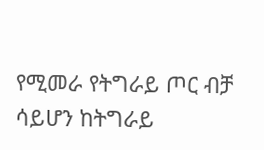የሚመራ የትግራይ ጦር ብቻ ሳይሆን ከትግራይ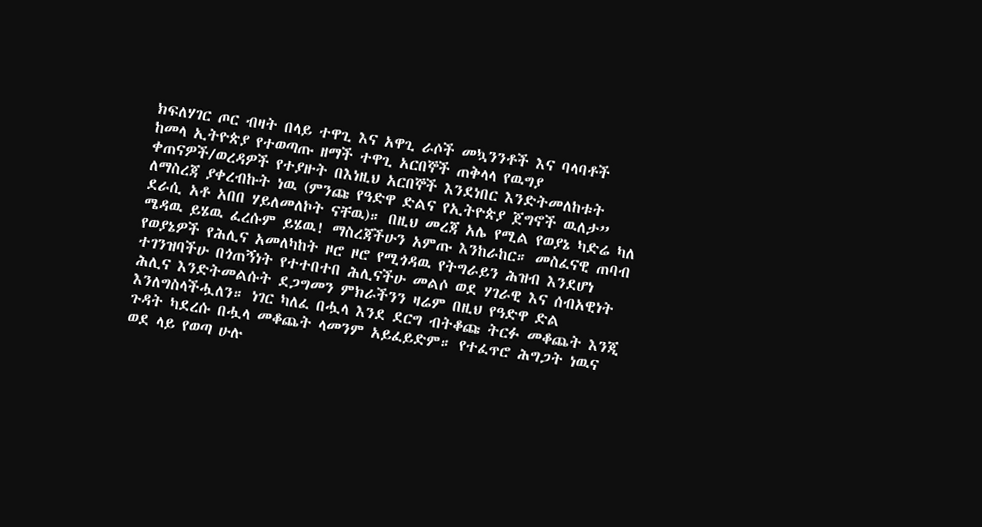ክፍለሃገር ጦር ብዛት በላይ ተዋጊ እና አዋጊ ራሶች መኳንንቶች እና ባላባቶች ከመላ ኢትዮጵያ የተወጣጡ ዘማች ተዋጊ አርበኞች ጠቅላላ የዉግያ ቀጠናዎች/ወረዳዎች የተያዙት በእነዚህ አርበኞች እንደነበር እንድትመለከቱት ለማስረጃ ያቀረብኩት ነዉ (ምንጩ የዓድዋ ድልና የኢትዮጵያ ጀግኖች ዉለታ” ደራሲ አቶ አበበ ሃይለመለኮት ናቸዉ)። በዚህ መረጃ አሌ የሚል የወያኔ ካድሬ ካለ ሜዳዉ ይሄዉ ፈረሱም ይሄዉ! ማስረጃችሁን አምጡ እንከራከር። መስፈናዊ ጠባብ የወያኔዎች የሕሊና አመለካከት ዞሮ ዞሮ የሚጎዳዉ የትግራይን ሕዝብ እንደሆነ ተገንዝባችሁ በጎጠኝነት የተተበተበ ሕሊናችሁ መልሶ ወደ ሃገራዊ እና ሰብአዊነት ሕሊና እንድትመልሱት ደጋግመን ምክራችንን ዛሬም በዚህ የዓድዋ ድል እንለግስላችሗለን። ነገር ካለፈ በሗላ እንደ ደርግ ብትቆጩ ትርፉ መቆጨት እንጂ ጉዳት ካደረሱ በሗላ መቆጨት ላመንም አይፈይድም። የተፈጥሮ ሕግጋት ነዉና ወደ ላይ የወጣ ሁሉ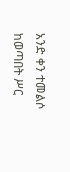አንድ ቀን ተመልሶ ከወጣበት ሥር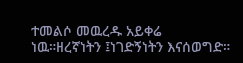ተመልሶ መዉረዱ አይቀሬ ነዉ።ዘረኛነትን ፤ነገድኝነትን እናሰወግድ።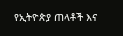የኢትዮጵያ ጠላቶች እና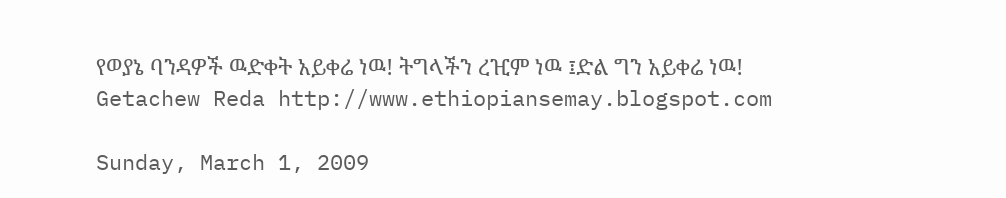የወያኔ ባንዳዎች ዉድቀት አይቀሬ ነዉ! ትግላችን ረዢም ነዉ ፤ድል ግን አይቀሬ ነዉ! Getachew Reda http://www.ethiopiansemay.blogspot.com

Sunday, March 1, 2009